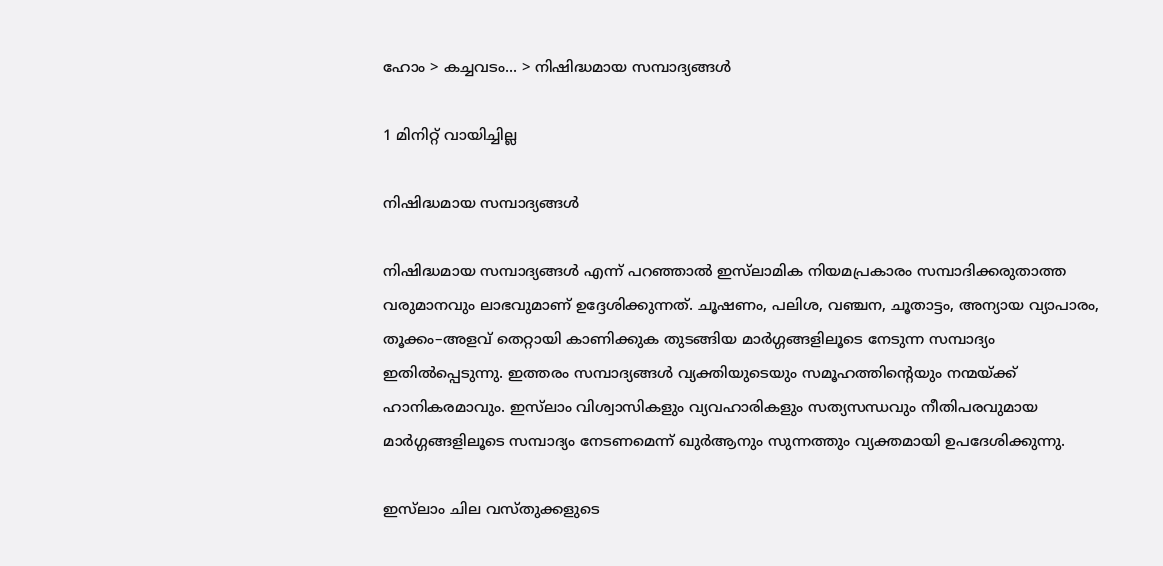ഹോം > കച്ചവടം... > നിഷിദ്ധമായ സമ്പാദ്യങ്ങള്‍

1 മിനിറ്റ് വായിച്ചില്ല

നിഷിദ്ധമായ സമ്പാദ്യങ്ങള്‍

നിഷിദ്ധമായ സമ്പാദ്യങ്ങള്‍ എന്ന് പറഞ്ഞാൽ ഇസ്‌ലാമിക നിയമപ്രകാരം സമ്പാദിക്കരുതാത്ത വരുമാനവും ലാഭവുമാണ് ഉദ്ദേശിക്കുന്നത്. ചൂഷണം, പലിശ, വഞ്ചന, ചൂതാട്ടം, അന്യായ വ്യാപാരം, തൂക്കം–അളവ് തെറ്റായി കാണിക്കുക തുടങ്ങിയ മാർഗ്ഗങ്ങളിലൂടെ നേടുന്ന സമ്പാദ്യം ഇതിൽപ്പെടുന്നു. ഇത്തരം സമ്പാദ്യങ്ങൾ വ്യക്തിയുടെയും സമൂഹത്തിന്റെയും നന്മയ്ക്ക് ഹാനികരമാവും. ഇസ്‌ലാം വിശ്വാസികളും വ്യവഹാരികളും സത്യസന്ധവും നീതിപരവുമായ മാർഗ്ഗങ്ങളിലൂടെ സമ്പാദ്യം നേടണമെന്ന് ഖുര്‍ആനും സുന്നത്തും വ്യക്തമായി ഉപദേശിക്കുന്നു.

ഇസ്‌ലാം ചില വസ്തുക്കളുടെ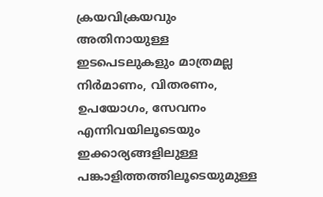ക്രയവിക്രയവും അതിനായുള്ള ഇടപെടലുകളും മാത്രമല്ല നിര്‍മാണം, വിതരണം, ഉപയോഗം, സേവനം എന്നിവയിലൂടെയും ഇക്കാര്യങ്ങളിലുള്ള പങ്കാളിത്തത്തിലൂടെയുമുള്ള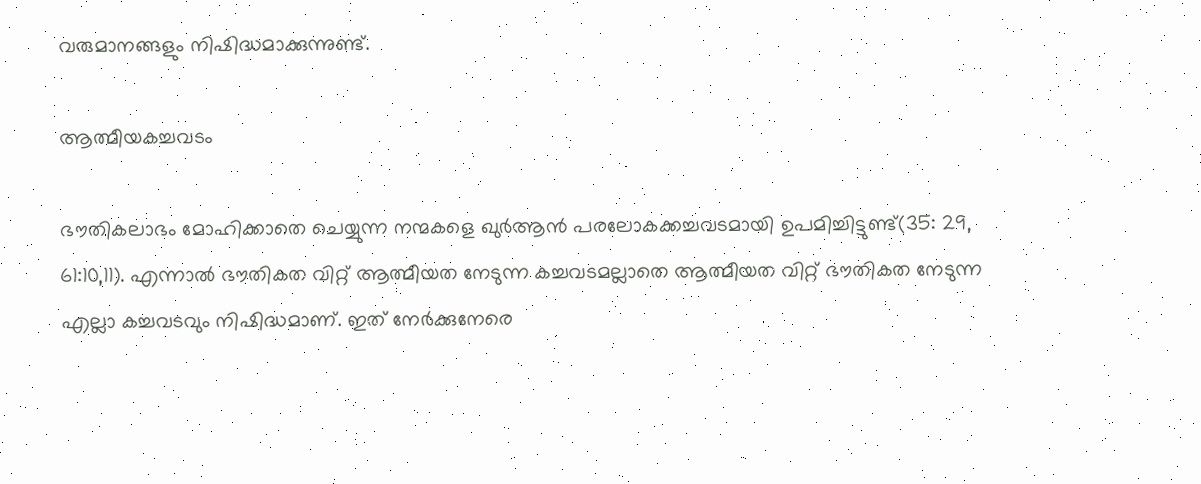വരുമാനങ്ങളും നിഷിദ്ധമാക്കുന്നുണ്ട്.

ആത്മീയകച്ചവടം

ഭൗതികലാഭം മോഹിക്കാതെ ചെയ്യുന്ന നന്മകളെ ഖുര്‍ആന്‍ പരലോകക്കച്ചവടമായി ഉപമിച്ചിട്ടുണ്ട്(35: 29, 61:10,11). എന്നാല്‍ ഭൗതികത വിറ്റ് ആത്മീയത നേടുന്ന കച്ചവടമല്ലാതെ ആത്മീയത വിറ്റ് ഭൗതികത നേടുന്ന എല്ലാ കച്ചവടവും നിഷിദ്ധമാണ്. ഇത് നേര്‍ക്കുനേരെ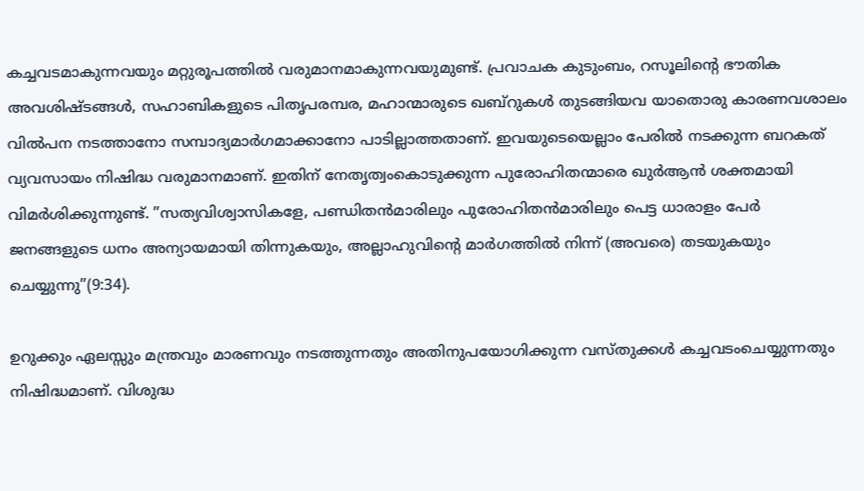കച്ചവടമാകുന്നവയും മറ്റുരൂപത്തില്‍ വരുമാനമാകുന്നവയുമുണ്ട്. പ്രവാചക കുടുംബം, റസൂലിന്റെ ഭൗതിക അവശിഷ്ടങ്ങള്‍, സഹാബികളുടെ പിതൃപരമ്പര, മഹാന്മാരുടെ ഖബ്‌റുകള്‍ തുടങ്ങിയവ യാതൊരു കാരണവശാലം വില്‍പന നടത്താനോ സമ്പാദ്യമാര്‍ഗമാക്കാനോ പാടില്ലാത്തതാണ്. ഇവയുടെയെല്ലാം പേരില്‍ നടക്കുന്ന ബറകത് വ്യവസായം നിഷിദ്ധ വരുമാനമാണ്. ഇതിന് നേതൃത്വംകൊടുക്കുന്ന പുരോഹിതന്മാരെ ഖുര്‍ആന്‍ ശക്തമായി വിമര്‍ശിക്കുന്നുണ്ട്. ”സത്യവിശ്വാസികളേ, പണ്ഡിതന്‍മാരിലും പുരോഹിതന്‍മാരിലും പെട്ട ധാരാളം പേര്‍ ജനങ്ങളുടെ ധനം അന്യായമായി തിന്നുകയും, അല്ലാഹുവിന്റെ മാര്‍ഗത്തില്‍ നിന്ന് (അവരെ) തടയുകയും ചെയ്യുന്നു”(9:34).

ഉറുക്കും ഏലസ്സും മന്ത്രവും മാരണവും നടത്തുന്നതും അതിനുപയോഗിക്കുന്ന വസ്തുക്കള്‍ കച്ചവടംചെയ്യുന്നതും നിഷിദ്ധമാണ്. വിശുദ്ധ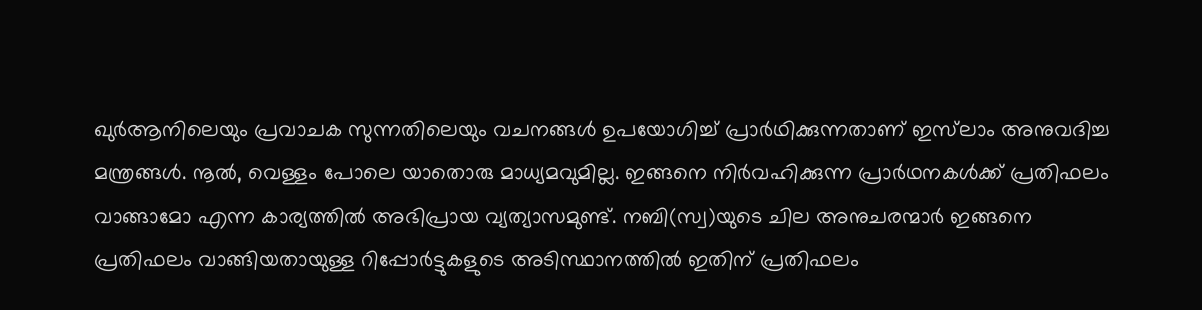ഖുര്‍ആനിലെയും പ്രവാചക സുന്നതിലെയും വചനങ്ങള്‍ ഉപയോഗിച്ച് പ്രാര്‍ഥിക്കുന്നതാണ് ഇസ്‌ലാം അനുവദിച്ച മന്ത്രങ്ങള്‍. നൂല്‍, വെള്ളം പോലെ യാതൊരു മാധ്യമവുമില്ല. ഇങ്ങനെ നിര്‍വഹിക്കുന്ന പ്രാര്‍ഥനകള്‍ക്ക് പ്രതിഫലം വാങ്ങാമോ എന്ന കാര്യത്തില്‍ അഭിപ്രായ വ്യത്യാസമുണ്ട്. നബി(സ്വ)യുടെ ചില അനുചരന്മാര്‍ ഇങ്ങനെ പ്രതിഫലം വാങ്ങിയതായുള്ള റിപ്പോര്‍ട്ടുകളുടെ അടിസ്ഥാനത്തില്‍ ഇതിന് പ്രതിഫലം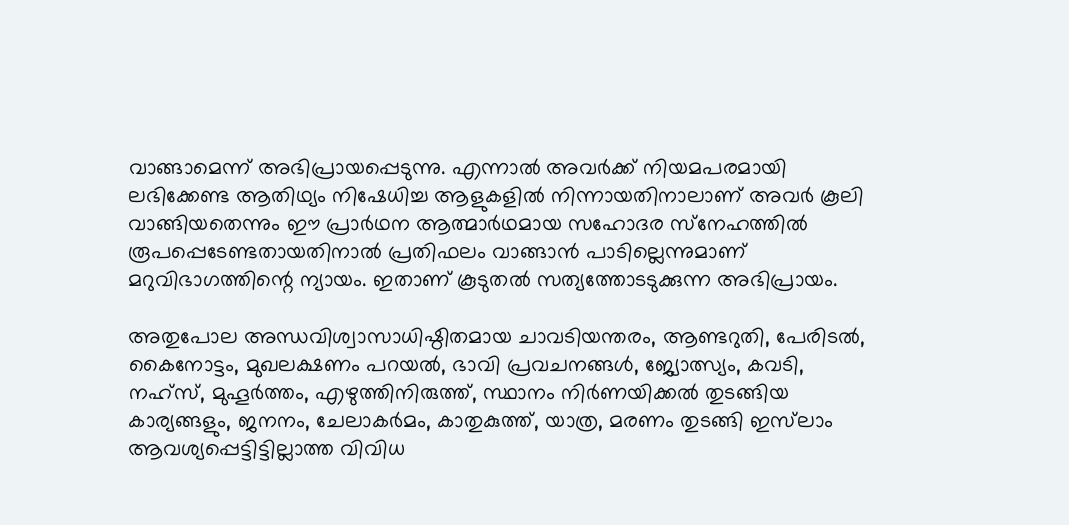വാങ്ങാമെന്ന് അഭിപ്രായപ്പെടുന്നു. എന്നാല്‍ അവര്‍ക്ക് നിയമപരമായി ലഭിക്കേണ്ട ആതിഥ്യം നിഷേധിച്ച ആളുകളില്‍ നിന്നായതിനാലാണ് അവര്‍ കൂലി വാങ്ങിയതെന്നും ഈ പ്രാര്‍ഥന ആത്മാര്‍ഥമായ സഹോദര സ്‌നേഹത്തില്‍ രൂപപ്പെടേണ്ടതായതിനാല്‍ പ്രതിഫലം വാങ്ങാന്‍ പാടില്ലെന്നുമാണ് മറുവിഭാഗത്തിന്റെ ന്യായം. ഇതാണ് കൂടുതല്‍ സത്യത്തോടടുക്കുന്ന അഭിപ്രായം.

അതുപോല അന്ധവിശ്വാസാധിഷ്ഠിതമായ ചാവടിയന്തരം, ആണ്ടറുതി, പേരിടല്‍, കൈനോട്ടം, മുഖലക്ഷണം പറയല്‍, ഭാവി പ്രവചനങ്ങള്‍, ജ്യോത്സ്യം, കവടി, നഹ്‌സ്, മുഹൂര്‍ത്തം, എഴുത്തിനിരുത്ത്, സ്ഥാനം നിര്‍ണയിക്കല്‍ തുടങ്ങിയ കാര്യങ്ങളും, ജനനം, ചേലാകര്‍മം, കാതുകുത്ത്, യാത്ര, മരണം തുടങ്ങി ഇസ്‌ലാം ആവശ്യപ്പെട്ടിട്ടില്ലാത്ത വിവിധ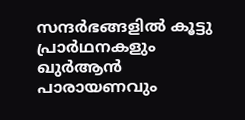സന്ദര്‍ഭങ്ങളില്‍ കൂട്ടു പ്രാര്‍ഥനകളും ഖുര്‍ആന്‍ പാരായണവും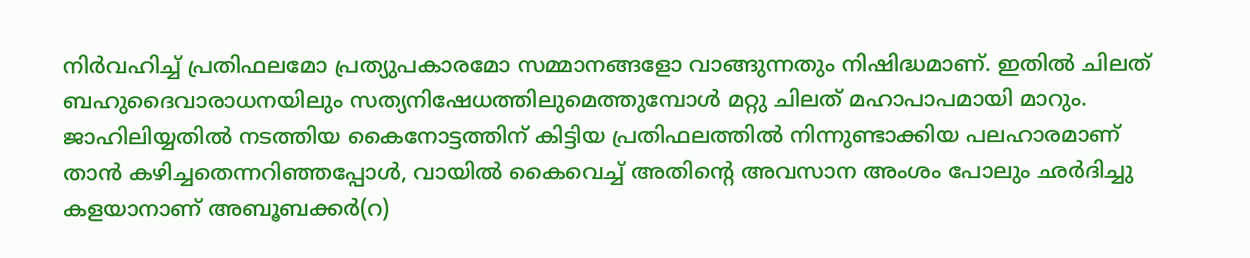നിര്‍വഹിച്ച് പ്രതിഫലമോ പ്രത്യുപകാരമോ സമ്മാനങ്ങളോ വാങ്ങുന്നതും നിഷിദ്ധമാണ്. ഇതില്‍ ചിലത് ബഹുദൈവാരാധനയിലും സത്യനിഷേധത്തിലുമെത്തുമ്പോള്‍ മറ്റു ചിലത് മഹാപാപമായി മാറും. ജാഹിലിയ്യതില്‍ നടത്തിയ കൈനോട്ടത്തിന് കിട്ടിയ പ്രതിഫലത്തില്‍ നിന്നുണ്ടാക്കിയ പലഹാരമാണ് താന്‍ കഴിച്ചതെന്നറിഞ്ഞപ്പോള്‍, വായില്‍ കൈവെച്ച് അതിന്റെ അവസാന അംശം പോലും ഛര്‍ദിച്ചു കളയാനാണ് അബൂബക്കര്‍(റ)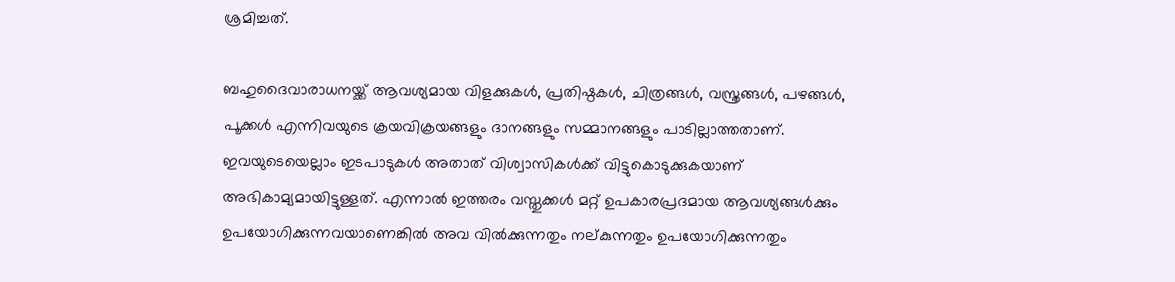ശ്രമിച്ചത്.

ബഹുദൈവാരാധനയ്ക്ക് ആവശ്യമായ വിളക്കുകള്‍, പ്രതിഷ്ഠകള്‍, ചിത്രങ്ങള്‍, വസ്ത്രങ്ങള്‍, പഴങ്ങള്‍, പൂക്കള്‍ എന്നിവയുടെ ക്രയവിക്രയങ്ങളും ദാനങ്ങളും സമ്മാനങ്ങളും പാടില്ലാത്തതാണ്. ഇവയുടെയെല്ലാം ഇടപാടുകള്‍ അതാത് വിശ്വാസികള്‍ക്ക് വിട്ടുകൊടുക്കുകയാണ് അഭികാമ്യമായിട്ടുള്ളത്. എന്നാല്‍ ഇത്തരം വസ്തുക്കള്‍ മറ്റ് ഉപകാരപ്രദമായ ആവശ്യങ്ങള്‍ക്കും ഉപയോഗിക്കുന്നവയാണെങ്കില്‍ അവ വില്‍ക്കുന്നതും നല്കുന്നതും ഉപയോഗിക്കുന്നതും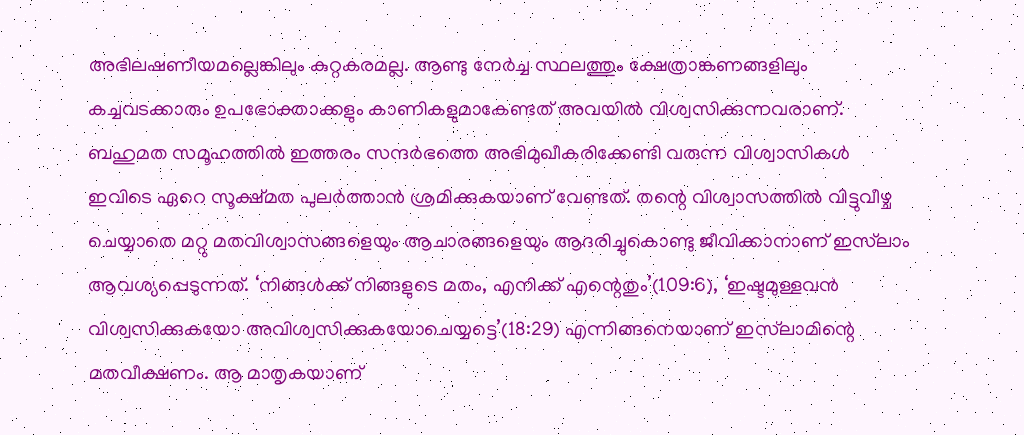അഭിലഷണീയമല്ലെങ്കിലും കുറ്റകരമല്ല. ആണ്ടു നേര്‍ച്ച സ്ഥലത്തും ക്ഷേത്രാങ്കണങ്ങളിലും കച്ചവടക്കാരും ഉപഭോക്താക്കളും കാണികളുമാകേണ്ടത് അവയില്‍ വിശ്വസിക്കുന്നവരാണ്. ബഹുമത സമൂഹത്തില്‍ ഇത്തരം സന്ദര്‍ഭത്തെ അഭിമുഖീകരിക്കേണ്ടി വരുന്ന വിശ്വാസികള്‍ ഇവിടെ ഏറെ സൂക്ഷ്മത പുലര്‍ത്താന്‍ ശ്രമിക്കുകയാണ് വേണ്ടത്. തന്റെ വിശ്വാസത്തില്‍ വിട്ടുവീഴ്ച ചെയ്യാതെ മറ്റു മതവിശ്വാസങ്ങളെയും ആചാരങ്ങളെയും ആദരിച്ചുകൊണ്ടു ജീവിക്കാനാണ് ഇസ്‌ലാം ആവശ്യപ്പെടുന്നത്. ‘നിങ്ങള്‍ക്ക് നിങ്ങളുടെ മതം, എനിക്ക് എന്റെതും’(109:6), ‘ഇഷ്ടമുള്ളവന്‍ വിശ്വസിക്കുകയോ അവിശ്വസിക്കുകയോചെയ്യട്ടെ’(18:29) എന്നിങ്ങനെയാണ് ഇസ്‌ലാമിന്റെ മതവീക്ഷണം. ആ മാതൃകയാണ്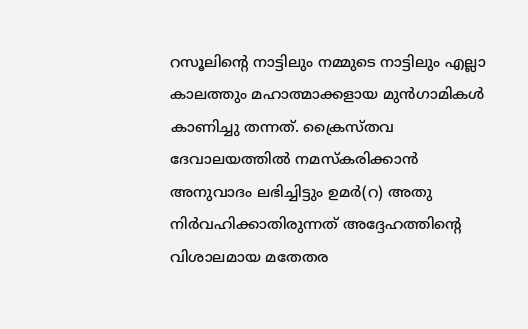റസൂലിന്റെ നാട്ടിലും നമ്മുടെ നാട്ടിലും എല്ലാ കാലത്തും മഹാത്മാക്കളായ മുന്‍ഗാമികള്‍ കാണിച്ചു തന്നത്. ക്രൈസ്തവ ദേവാലയത്തില്‍ നമസ്‌കരിക്കാന്‍ അനുവാദം ലഭിച്ചിട്ടും ഉമര്‍(റ) അതു നിര്‍വഹിക്കാതിരുന്നത് അദ്ദേഹത്തിന്റെ വിശാലമായ മതേതര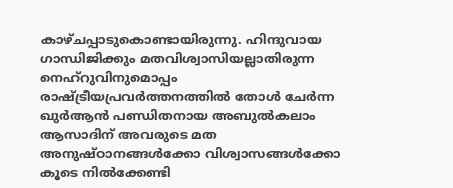കാഴ്ചപ്പാടുകൊണ്ടായിരുന്നു. ഹിന്ദുവായ ഗാന്ധിജിക്കും മതവിശ്വാസിയല്ലാതിരുന്ന നെഹ്‌റുവിനുമൊപ്പം രാഷ്ട്രീയപ്രവര്‍ത്തനത്തില്‍ തോള്‍ ചേര്‍ന്ന ഖുര്‍ആന്‍ പണ്ഡിതനായ അബുല്‍കലാം ആസാദിന് അവരുടെ മത അനുഷ്ഠാനങ്ങള്‍ക്കോ വിശ്വാസങ്ങള്‍ക്കോ കൂടെ നില്‍ക്കേണ്ടി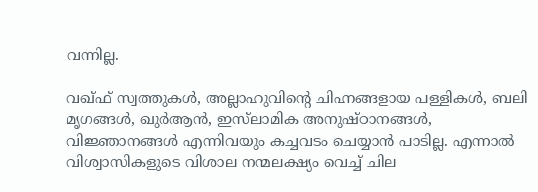വന്നില്ല.

വഖ്ഫ് സ്വത്തുകള്‍, അല്ലാഹുവിന്റെ ചിഹ്നങ്ങളായ പള്ളികള്‍, ബലി മൃഗങ്ങള്‍, ഖുര്‍ആന്‍, ഇസ്‌ലാമിക അനുഷ്ഠാനങ്ങള്‍, വിജ്ഞാനങ്ങള്‍ എന്നിവയും കച്ചവടം ചെയ്യാന്‍ പാടില്ല. എന്നാല്‍ വിശ്വാസികളുടെ വിശാല നന്മലക്ഷ്യം വെച്ച് ചില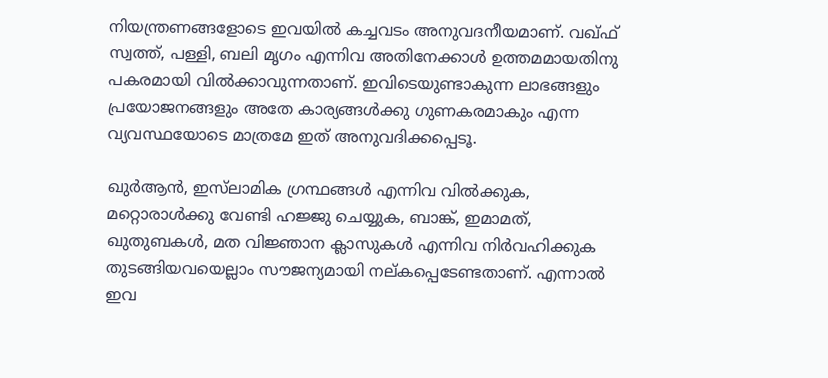നിയന്ത്രണങ്ങളോടെ ഇവയില്‍ കച്ചവടം അനുവദനീയമാണ്. വഖ്ഫ് സ്വത്ത്, പള്ളി, ബലി മൃഗം എന്നിവ അതിനേക്കാള്‍ ഉത്തമമായതിനു പകരമായി വില്‍ക്കാവുന്നതാണ്. ഇവിടെയുണ്ടാകുന്ന ലാഭങ്ങളും പ്രയോജനങ്ങളും അതേ കാര്യങ്ങള്‍ക്കു ഗുണകരമാകും എന്ന വ്യവസ്ഥയോടെ മാത്രമേ ഇത് അനുവദിക്കപ്പെടൂ.

ഖുര്‍ആന്‍, ഇസ്‌ലാമിക ഗ്രന്ഥങ്ങള്‍ എന്നിവ വില്‍ക്കുക, മറ്റൊരാള്‍ക്കു വേണ്ടി ഹജ്ജു ചെയ്യുക, ബാങ്ക്, ഇമാമത്, ഖുതുബകള്‍, മത വിജ്ഞാന ക്ലാസുകള്‍ എന്നിവ നിര്‍വഹിക്കുക തുടങ്ങിയവയെല്ലാം സൗജന്യമായി നല്കപ്പെടേണ്ടതാണ്. എന്നാല്‍ ഇവ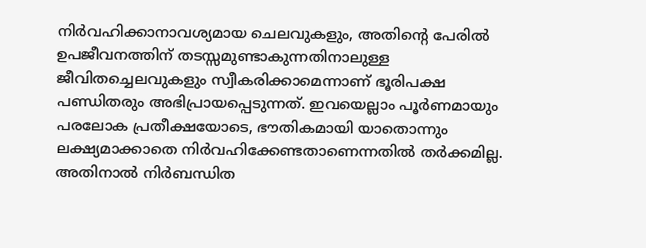നിര്‍വഹിക്കാനാവശ്യമായ ചെലവുകളും, അതിന്റെ പേരില്‍ ഉപജീവനത്തിന് തടസ്സമുണ്ടാകുന്നതിനാലുള്ള ജീവിതച്ചെലവുകളും സ്വീകരിക്കാമെന്നാണ് ഭൂരിപക്ഷ പണ്ഡിതരും അഭിപ്രായപ്പെടുന്നത്. ഇവയെല്ലാം പൂര്‍ണമായും പരലോക പ്രതീക്ഷയോടെ, ഭൗതികമായി യാതൊന്നും ലക്ഷ്യമാക്കാതെ നിര്‍വഹിക്കേണ്ടതാണെന്നതില്‍ തര്‍ക്കമില്ല. അതിനാല്‍ നിര്‍ബന്ധിത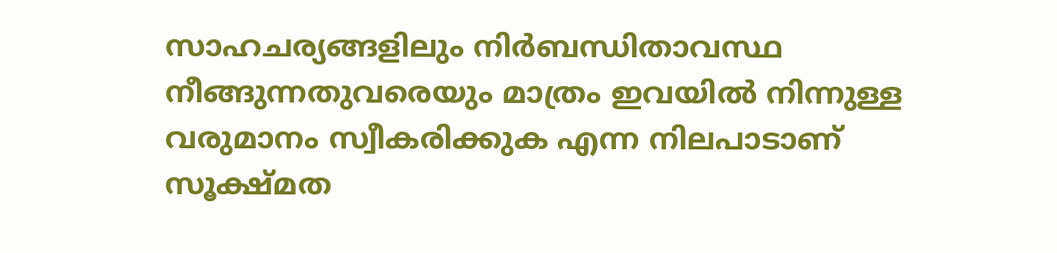സാഹചര്യങ്ങളിലും നിര്‍ബന്ധിതാവസ്ഥ നീങ്ങുന്നതുവരെയും മാത്രം ഇവയില്‍ നിന്നുള്ള വരുമാനം സ്വീകരിക്കുക എന്ന നിലപാടാണ് സൂക്ഷ്മത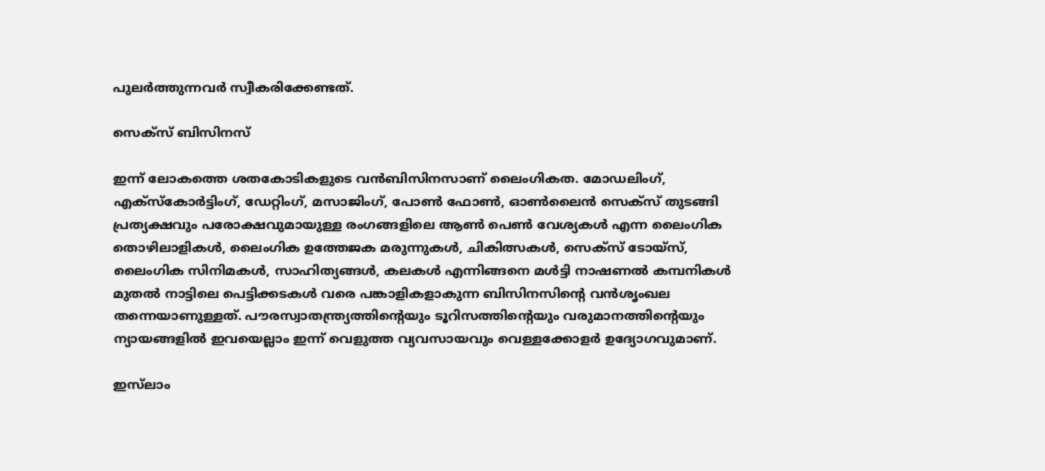പുലര്‍ത്തുന്നവര്‍ സ്വീകരിക്കേണ്ടത്.

സെക്‌സ് ബിസിനസ്

ഇന്ന് ലോകത്തെ ശതകോടികളുടെ വന്‍ബിസിനസാണ് ലൈംഗികത. മോഡലിംഗ്, എക്‌സ്‌കോര്‍ട്ടിംഗ്, ഡേറ്റിംഗ്, മസാജിംഗ്, പോണ്‍ ഫോണ്‍, ഓണ്‍ലൈന്‍ സെക്‌സ് തുടങ്ങി പ്രത്യക്ഷവും പരോക്ഷവുമായുള്ള രംഗങ്ങളിലെ ആണ്‍ പെണ്‍ വേശ്യകള്‍ എന്ന ലൈംഗിക തൊഴിലാളികള്‍, ലൈംഗിക ഉത്തേജക മരുന്നുകള്‍, ചികിത്സകള്‍, സെക്‌സ് ടോയ്‌സ്, ലൈംഗിക സിനിമകള്‍, സാഹിത്യങ്ങള്‍, കലകള്‍ എന്നിങ്ങനെ മള്‍ട്ടി നാഷണല്‍ കമ്പനികള്‍ മുതല്‍ നാട്ടിലെ പെട്ടിക്കടകള്‍ വരെ പങ്കാളികളാകുന്ന ബിസിനസിന്റെ വന്‍ശൃംഖല തന്നെയാണുള്ളത്. പൗരസ്വാതന്ത്ര്യത്തിന്റെയും ടൂറിസത്തിന്റെയും വരുമാനത്തിന്റെയും ന്യായങ്ങളില്‍ ഇവയെല്ലാം ഇന്ന് വെളുത്ത വ്യവസായവും വെള്ളക്കോളര്‍ ഉദ്യോഗവുമാണ്.

ഇസ്‌ലാം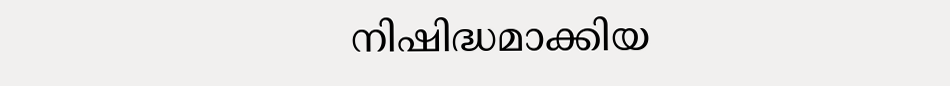നിഷിദ്ധമാക്കിയ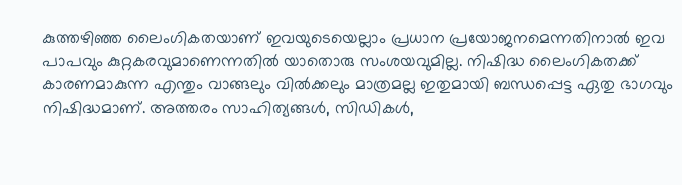കുത്തഴിഞ്ഞ ലൈംഗികതയാണ് ഇവയുടെയെല്ലാം പ്രധാന പ്രയോജനമെന്നതിനാല്‍ ഇവ പാപവും കുറ്റകരവുമാണെന്നതില്‍ യാതൊരു സംശയവുമില്ല. നിഷിദ്ധ ലൈംഗികതക്ക് കാരണമാകുന്ന എന്തും വാങ്ങലും വില്‍ക്കലും മാത്രമല്ല ഇതുമായി ബന്ധപ്പെട്ട ഏതു ഭാഗവും നിഷിദ്ധമാണ്. അത്തരം സാഹിത്യങ്ങള്‍, സിഡികള്‍,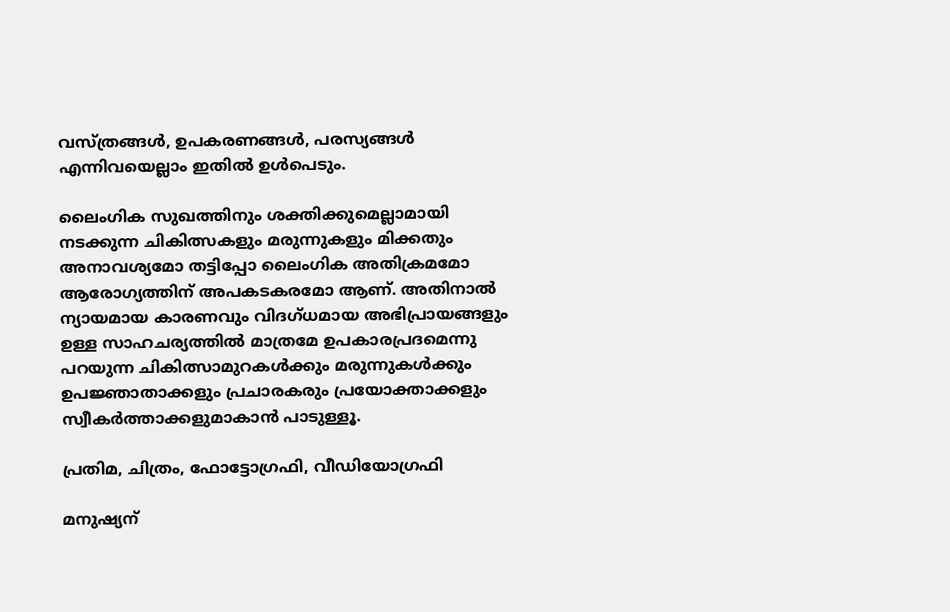വസ്ത്രങ്ങള്‍, ഉപകരണങ്ങള്‍, പരസ്യങ്ങള്‍ എന്നിവയെല്ലാം ഇതില്‍ ഉള്‍പെടും.

ലൈംഗിക സുഖത്തിനും ശക്തിക്കുമെല്ലാമായി നടക്കുന്ന ചികിത്സകളും മരുന്നുകളും മിക്കതും അനാവശ്യമോ തട്ടിപ്പോ ലൈംഗിക അതിക്രമമോ ആരോഗ്യത്തിന് അപകടകരമോ ആണ്. അതിനാല്‍ ന്യായമായ കാരണവും വിദഗ്ധമായ അഭിപ്രായങ്ങളും ഉള്ള സാഹചര്യത്തില്‍ മാത്രമേ ഉപകാരപ്രദമെന്നു പറയുന്ന ചികിത്സാമുറകള്‍ക്കും മരുന്നുകള്‍ക്കും ഉപജ്ഞാതാക്കളും പ്രചാരകരും പ്രയോക്താക്കളും സ്വീകര്‍ത്താക്കളുമാകാന്‍ പാടുള്ളൂ.

പ്രതിമ, ചിത്രം, ഫോട്ടോഗ്രഫി, വീഡിയോഗ്രഫി

മനുഷ്യന്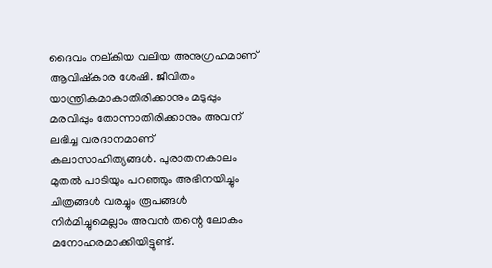ദൈവം നല്കിയ വലിയ അനുഗ്രഹമാണ് ആവിഷ്‌കാര ശേഷി. ജീവിതം യാന്ത്രികമാകാതിരിക്കാനും മടുപ്പും മരവിപ്പും തോന്നാതിരിക്കാനും അവന് ലഭിച്ച വരദാനമാണ് കലാസാഹിത്യങ്ങള്‍. പുരാതനകാലം മുതല്‍ പാടിയും പറഞ്ഞും അഭിനയിച്ചും ചിത്രങ്ങള്‍ വരച്ചും രൂപങ്ങള്‍ നിര്‍മിച്ചുമെല്ലാം അവന്‍ തന്റെ ലോകം മനോഹരമാക്കിയിട്ടുണ്ട്.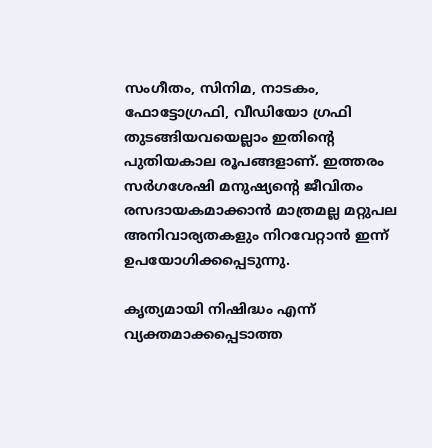സംഗീതം, സിനിമ, നാടകം, ഫോട്ടോഗ്രഫി, വീഡിയോ ഗ്രഫി തുടങ്ങിയവയെല്ലാം ഇതിന്റെ പുതിയകാല രൂപങ്ങളാണ്. ഇത്തരം സര്‍ഗശേഷി മനുഷ്യന്റെ ജീവിതം രസദായകമാക്കാന്‍ മാത്രമല്ല മറ്റുപല അനിവാര്യതകളും നിറവേറ്റാന്‍ ഇന്ന് ഉപയോഗിക്കപ്പെടുന്നു.

കൃത്യമായി നിഷിദ്ധം എന്ന് വ്യക്തമാക്കപ്പെടാത്ത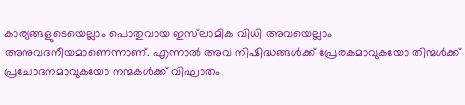കാര്യങ്ങളുടെയെല്ലാം പൊതുവായ ഇസ്‌ലാമിക വിധി അവയെല്ലാം അനുവദനീയമാണെന്നാണ്. എന്നാല്‍ അവ നിഷിദ്ധങ്ങള്‍ക്ക് പ്രേരകമാവുകയോ തിന്മള്‍ക്ക് പ്രചോദനമാവുകയോ നന്മകള്‍ക്ക് വിഘാതം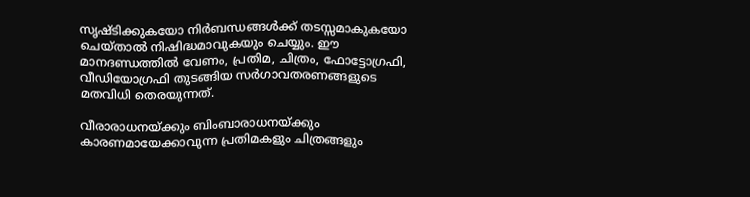സൃഷ്ടിക്കുകയോ നിര്‍ബന്ധങ്ങള്‍ക്ക് തടസ്സമാകുകയോ ചെയ്താല്‍ നിഷിദ്ധമാവുകയും ചെയ്യും. ഈ മാനദണ്ഡത്തില്‍ വേണം, പ്രതിമ, ചിത്രം, ഫോട്ടോഗ്രഫി, വീഡിയോഗ്രഫി തുടങ്ങിയ സര്‍ഗാവതരണങ്ങളുടെ മതവിധി തെരയുന്നത്.

വീരാരാധനയ്ക്കും ബിംബാരാധനയ്ക്കും കാരണമായേക്കാവുന്ന പ്രതിമകളും ചിത്രങ്ങളും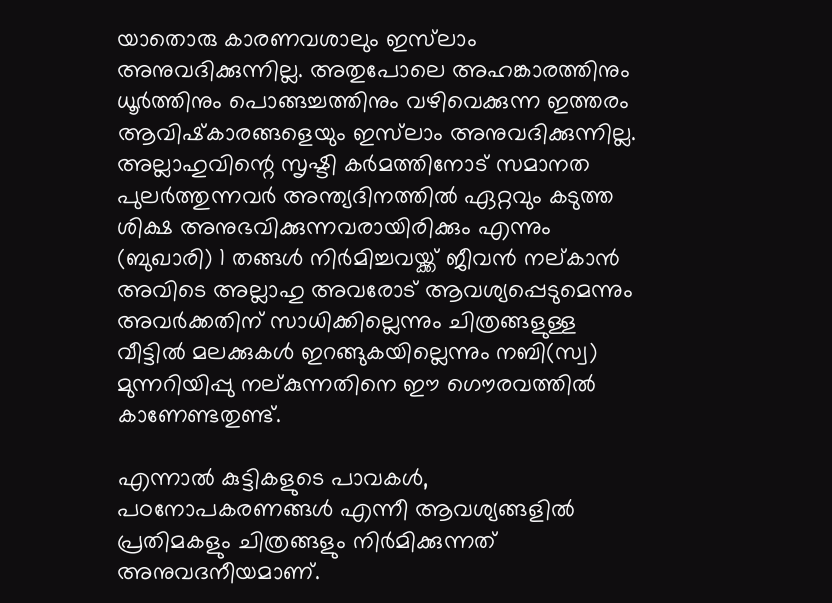യാതൊരു കാരണവശാലും ഇസ്‌ലാം അനുവദിക്കുന്നില്ല. അതുപോലെ അഹങ്കാരത്തിനും ധൂര്‍ത്തിനും പൊങ്ങച്ചത്തിനും വഴിവെക്കുന്ന ഇത്തരം ആവിഷ്‌കാരങ്ങളെയും ഇസ്‌ലാം അനുവദിക്കുന്നില്ല. അല്ലാഹുവിന്റെ സൃഷ്ടി കര്‍മത്തിനോട് സമാനത പുലര്‍ത്തുന്നവര്‍ അന്ത്യദിനത്തില്‍ ഏറ്റവും കടുത്ത ശിക്ഷ അനുഭവിക്കുന്നവരായിരിക്കും എന്നും (ബുഖാരി) 1 തങ്ങള്‍ നിര്‍മിച്ചവയ്ക്ക് ജീവന്‍ നല്കാന്‍ അവിടെ അല്ലാഹു അവരോട് ആവശ്യപ്പെടുമെന്നും അവര്‍ക്കതിന് സാധിക്കില്ലെന്നും ചിത്രങ്ങളുള്ള വീട്ടില്‍ മലക്കുകള്‍ ഇറങ്ങുകയില്ലെന്നും നബി(സ്വ) മുന്നറിയിപ്പു നല്കുന്നതിനെ ഈ ഗൌരവത്തില്‍ കാണേണ്ടതുണ്ട്.

എന്നാല്‍ കുട്ടികളുടെ പാവകള്‍, പഠനോപകരണങ്ങള്‍ എന്നീ ആവശ്യങ്ങളില്‍ പ്രതിമകളും ചിത്രങ്ങളും നിര്‍മിക്കുന്നത് അനുവദനീയമാണ്.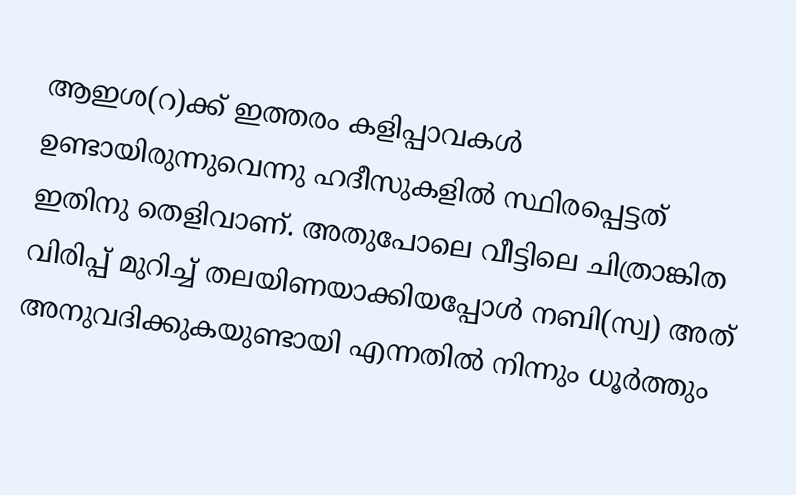ആഇശ(റ)ക്ക് ഇത്തരം കളിപ്പാവകള്‍ ഉണ്ടായിരുന്നുവെന്നു ഹദീസുകളില്‍ സ്ഥിരപ്പെട്ടത് ഇതിനു തെളിവാണ്. അതുപോലെ വീട്ടിലെ ചിത്രാങ്കിത വിരിപ്പ് മുറിച്ച് തലയിണയാക്കിയപ്പോള്‍ നബി(സ്വ) അത് അനുവദിക്കുകയുണ്ടായി എന്നതില്‍ നിന്നും ധൂര്‍ത്തും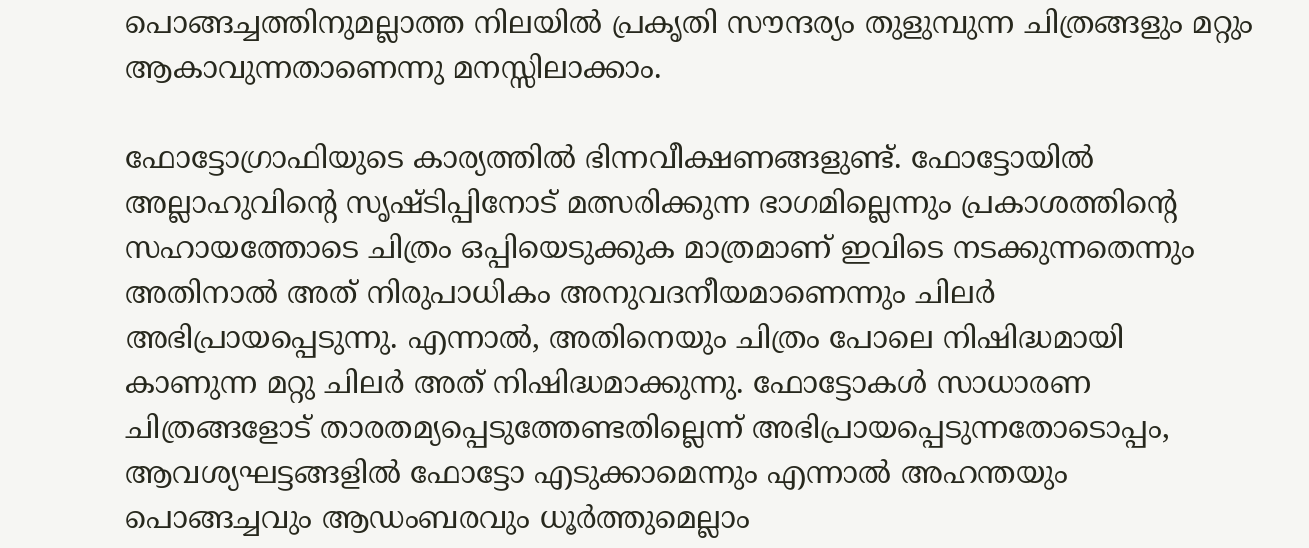പൊങ്ങച്ചത്തിനുമല്ലാത്ത നിലയില്‍ പ്രകൃതി സൗന്ദര്യം തുളുമ്പുന്ന ചിത്രങ്ങളും മറ്റും ആകാവുന്നതാണെന്നു മനസ്സിലാക്കാം.

ഫോട്ടോഗ്രാഫിയുടെ കാര്യത്തില്‍ ഭിന്നവീക്ഷണങ്ങളുണ്ട്. ഫോട്ടോയില്‍ അല്ലാഹുവിന്റെ സൃഷ്ടിപ്പിനോട് മത്സരിക്കുന്ന ഭാഗമില്ലെന്നും പ്രകാശത്തിന്റെ സഹായത്തോടെ ചിത്രം ഒപ്പിയെടുക്കുക മാത്രമാണ് ഇവിടെ നടക്കുന്നതെന്നും അതിനാല്‍ അത് നിരുപാധികം അനുവദനീയമാണെന്നും ചിലര്‍ അഭിപ്രായപ്പെടുന്നു. എന്നാല്‍, അതിനെയും ചിത്രം പോലെ നിഷിദ്ധമായി കാണുന്ന മറ്റു ചിലര്‍ അത് നിഷിദ്ധമാക്കുന്നു. ഫോട്ടോകള്‍ സാധാരണ ചിത്രങ്ങളോട് താരതമ്യപ്പെടുത്തേണ്ടതില്ലെന്ന് അഭിപ്രായപ്പെടുന്നതോടൊപ്പം, ആവശ്യഘട്ടങ്ങളില്‍ ഫോട്ടോ എടുക്കാമെന്നും എന്നാല്‍ അഹന്തയും പൊങ്ങച്ചവും ആഡംബരവും ധൂര്‍ത്തുമെല്ലാം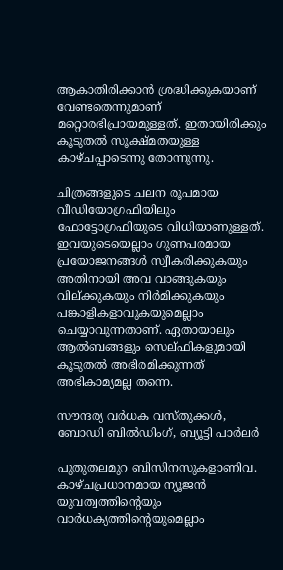ആകാതിരിക്കാന്‍ ശ്രദ്ധിക്കുകയാണ് വേണ്ടതെന്നുമാണ് മറ്റൊരഭിപ്രായമുള്ളത്. ഇതായിരിക്കും കൂടുതല്‍ സൂക്ഷ്മതയുള്ള കാഴ്ചപ്പാടെന്നു തോന്നുന്നു.

ചിത്രങ്ങളുടെ ചലന രൂപമായ വീഡിയോഗ്രഫിയിലും ഫോട്ടോഗ്രഫിയുടെ വിധിയാണുള്ളത്. ഇവയുടെയെല്ലാം ഗുണപരമായ പ്രയോജനങ്ങള്‍ സ്വീകരിക്കുകയും അതിനായി അവ വാങ്ങുകയും വില്ക്കുകയും നിര്‍മിക്കുകയും പങ്കാളികളാവുകയുമെല്ലാം ചെയ്യാവുന്നതാണ്. ഏതായാലും ആല്‍ബങ്ങളും സെല്ഫികളുമായി കൂടുതല്‍ അഭിരമിക്കുന്നത് അഭികാമ്യമല്ല തന്നെ.

സൗന്ദര്യ വര്‍ധക വസ്തുക്കള്‍, ബോഡി ബില്‍ഡിംഗ്, ബ്യൂട്ടി പാര്‍ലര്‍

പുതുതലമുറ ബിസിനസുകളാണിവ. കാഴ്ചപ്രധാനമായ ന്യൂജന്‍ യുവത്വത്തിന്റെയും വാര്‍ധക്യത്തിന്റെയുമെല്ലാം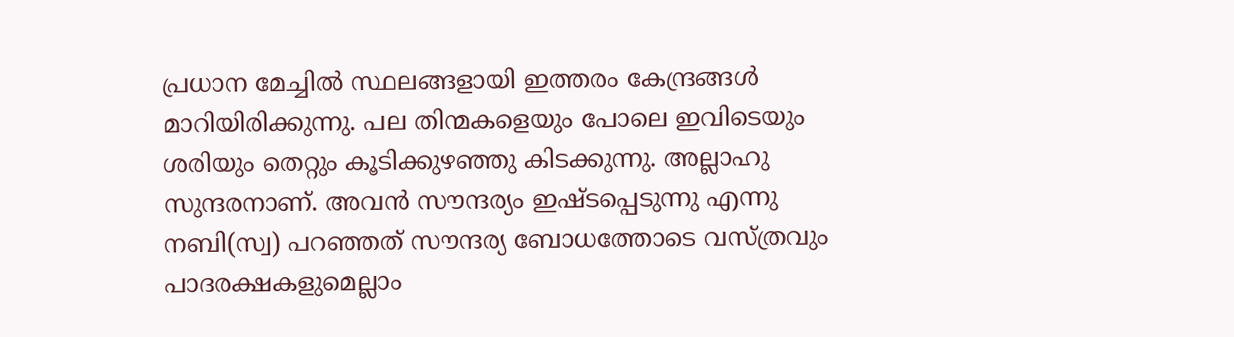പ്രധാന മേച്ചില്‍ സ്ഥലങ്ങളായി ഇത്തരം കേന്ദ്രങ്ങള്‍ മാറിയിരിക്കുന്നു. പല തിന്മകളെയും പോലെ ഇവിടെയും ശരിയും തെറ്റും കൂടിക്കുഴഞ്ഞു കിടക്കുന്നു. അല്ലാഹു സുന്ദരനാണ്. അവന്‍ സൗന്ദര്യം ഇഷ്ടപ്പെടുന്നു എന്നു നബി(സ്വ) പറഞ്ഞത് സൗന്ദര്യ ബോധത്തോടെ വസ്ത്രവും പാദരക്ഷകളുമെല്ലാം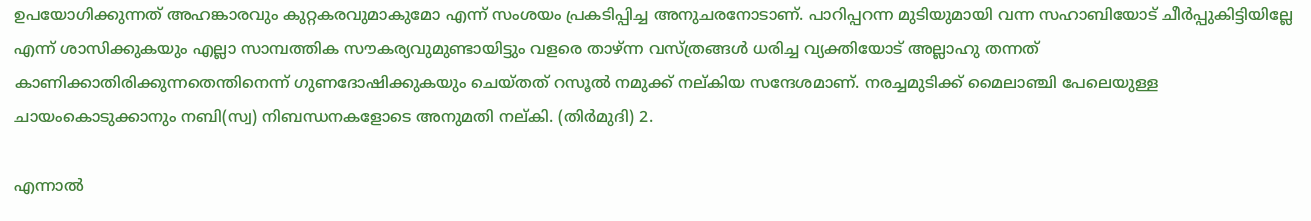ഉപയോഗിക്കുന്നത് അഹങ്കാരവും കുറ്റകരവുമാകുമോ എന്ന് സംശയം പ്രകടിപ്പിച്ച അനുചരനോടാണ്. പാറിപ്പറന്ന മുടിയുമായി വന്ന സഹാബിയോട് ചീര്‍പ്പുകിട്ടിയില്ലേ എന്ന് ശാസിക്കുകയും എല്ലാ സാമ്പത്തിക സൗകര്യവുമുണ്ടായിട്ടും വളരെ താഴ്ന്ന വസ്ത്രങ്ങള്‍ ധരിച്ച വ്യക്തിയോട് അല്ലാഹു തന്നത് കാണിക്കാതിരിക്കുന്നതെന്തിനെന്ന് ഗുണദോഷിക്കുകയും ചെയ്തത് റസൂല്‍ നമുക്ക് നല്കിയ സന്ദേശമാണ്. നരച്ചമുടിക്ക് മൈലാഞ്ചി പേലെയുള്ള ചായംകൊടുക്കാനും നബി(സ്വ) നിബന്ധനകളോടെ അനുമതി നല്കി. (തിര്‍മുദി) 2.

എന്നാല്‍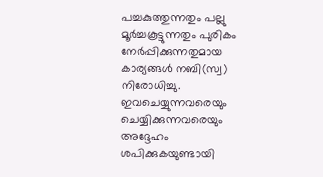പച്ചകുത്തുന്നതും പല്ലു മൂര്‍ച്ചകൂട്ടുന്നതും പുരികം നേര്‍പ്പിക്കുന്നതുമായ കാര്യങ്ങള്‍ നബി(സ്വ) നിരോധിച്ചു. ഇവചെയ്യുന്നവരെയും ചെയ്യിക്കുന്നവരെയും അദ്ദേഹം ശപിക്കുകയുണ്ടായി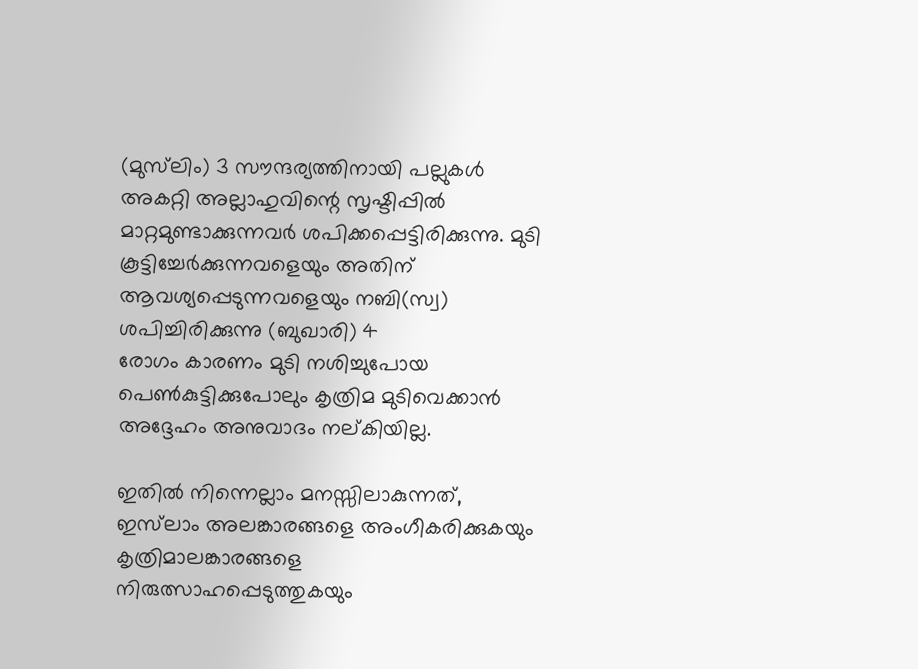(മുസ്‌ലിം) 3 സൗന്ദര്യത്തിനായി പല്ലുകള്‍ അകറ്റി അല്ലാഹുവിന്റെ സൃഷ്ടിപ്പില്‍ മാറ്റമുണ്ടാക്കുന്നവര്‍ ശപിക്കപ്പെട്ടിരിക്കുന്നു. മുടി കൂട്ടിച്ചേര്‍ക്കുന്നവളെയും അതിന് ആവശ്യപ്പെടുന്നവളെയും നബി(സ്വ) ശപിച്ചിരിക്കുന്നു (ബുഖാരി) 4
രോഗം കാരണം മുടി നശിച്ചുപോയ പെണ്‍കുട്ടിക്കുപോലും കൃത്രിമ മുടിവെക്കാന്‍ അദ്ദേഹം അനുവാദം നല്കിയില്ല.

ഇതില്‍ നിന്നെല്ലാം മനസ്സിലാകുന്നത്, ഇസ്‌ലാം അലങ്കാരങ്ങളെ അംഗീകരിക്കുകയും കൃത്രിമാലങ്കാരങ്ങളെ നിരുത്സാഹപ്പെടുത്തുകയും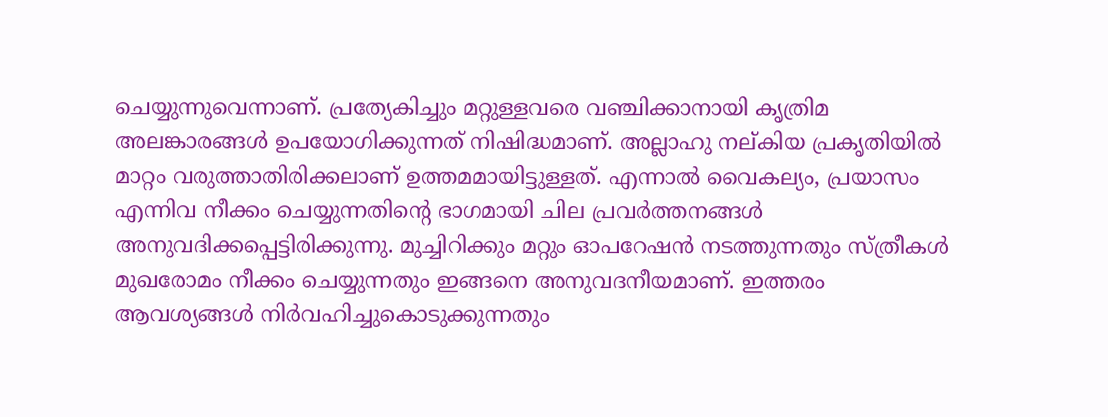ചെയ്യുന്നുവെന്നാണ്. പ്രത്യേകിച്ചും മറ്റുള്ളവരെ വഞ്ചിക്കാനായി കൃത്രിമ അലങ്കാരങ്ങള്‍ ഉപയോഗിക്കുന്നത് നിഷിദ്ധമാണ്. അല്ലാഹു നല്കിയ പ്രകൃതിയില്‍ മാറ്റം വരുത്താതിരിക്കലാണ് ഉത്തമമായിട്ടുള്ളത്. എന്നാല്‍ വൈകല്യം, പ്രയാസം എന്നിവ നീക്കം ചെയ്യുന്നതിന്റെ ഭാഗമായി ചില പ്രവര്‍ത്തനങ്ങള്‍ അനുവദിക്കപ്പെട്ടിരിക്കുന്നു. മുച്ചിറിക്കും മറ്റും ഓപറേഷന്‍ നടത്തുന്നതും സ്ത്രീകള്‍ മുഖരോമം നീക്കം ചെയ്യുന്നതും ഇങ്ങനെ അനുവദനീയമാണ്. ഇത്തരം ആവശ്യങ്ങള്‍ നിര്‍വഹിച്ചുകൊടുക്കുന്നതും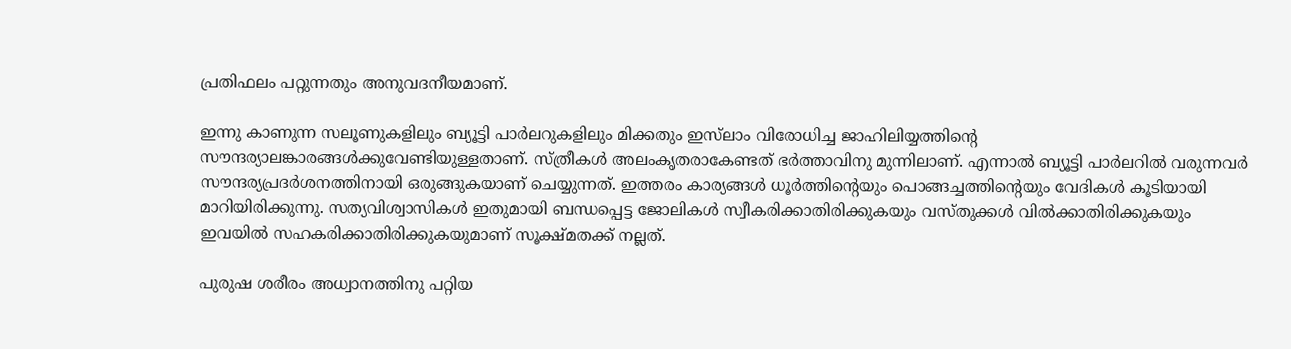പ്രതിഫലം പറ്റുന്നതും അനുവദനീയമാണ്.

ഇന്നു കാണുന്ന സലൂണുകളിലും ബ്യൂട്ടി പാര്‍ലറുകളിലും മിക്കതും ഇസ്‌ലാം വിരോധിച്ച ജാഹിലിയ്യത്തിന്റെ സൗന്ദര്യാലങ്കാരങ്ങള്‍ക്കുവേണ്ടിയുള്ളതാണ്. സ്ത്രീകള്‍ അലംകൃതരാകേണ്ടത് ഭര്‍ത്താവിനു മുന്നിലാണ്. എന്നാല്‍ ബ്യൂട്ടി പാര്‍ലറില്‍ വരുന്നവര്‍ സൗന്ദര്യപ്രദര്‍ശനത്തിനായി ഒരുങ്ങുകയാണ് ചെയ്യുന്നത്. ഇത്തരം കാര്യങ്ങള്‍ ധൂര്‍ത്തിന്റെയും പൊങ്ങച്ചത്തിന്റെയും വേദികള്‍ കൂടിയായി മാറിയിരിക്കുന്നു. സത്യവിശ്വാസികള്‍ ഇതുമായി ബന്ധപ്പെട്ട ജോലികള്‍ സ്വീകരിക്കാതിരിക്കുകയും വസ്തുക്കള്‍ വില്‍ക്കാതിരിക്കുകയും ഇവയില്‍ സഹകരിക്കാതിരിക്കുകയുമാണ് സൂക്ഷ്മതക്ക് നല്ലത്.

പുരുഷ ശരീരം അധ്വാനത്തിനു പറ്റിയ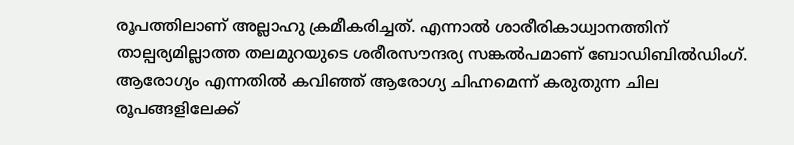രൂപത്തിലാണ് അല്ലാഹു ക്രമീകരിച്ചത്. എന്നാല്‍ ശാരീരികാധ്വാനത്തിന് താല്പര്യമില്ലാത്ത തലമുറയുടെ ശരീരസൗന്ദര്യ സങ്കല്‍പമാണ് ബോഡിബില്‍ഡിംഗ്. ആരോഗ്യം എന്നതില്‍ കവിഞ്ഞ് ആരോഗ്യ ചിഹ്നമെന്ന് കരുതുന്ന ചില രൂപങ്ങളിലേക്ക്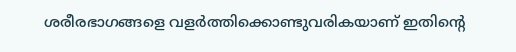ശരീരഭാഗങ്ങളെ വളര്‍ത്തിക്കൊണ്ടുവരികയാണ് ഇതിന്റെ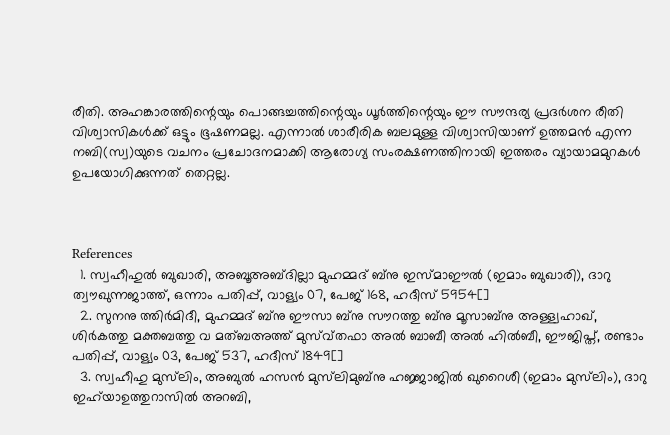രീതി. അഹങ്കാരത്തിന്റെയും പൊങ്ങച്ചത്തിന്റെയും ധൂര്‍ത്തിന്റെയും ഈ സൗന്ദര്യ പ്രദര്‍ശന രീതി വിശ്വാസികള്‍ക്ക് ഒട്ടും ഭൂഷണമല്ല. എന്നാല്‍ ശാരീരിക ബലമുള്ള വിശ്വാസിയാണ് ഉത്തമന്‍ എന്ന നബി(സ്വ)യുടെ വചനം പ്രചോദനമാക്കി ആരോഗ്യ സംരക്ഷണത്തിനായി ഇത്തരം വ്യായാമമുറകള്‍ ഉപയോഗിക്കുന്നത് തെറ്റല്ല.



References
  1. സ്വഹീഹുല്‍ ബുഖാരി, അബൂഅബ്ദില്ലാ മുഹമ്മദ് ബ്‌നു ഇസ്മാഈല്‍ (ഇമാം ബുഖാരി), ദാറു ത്വൗഖുന്നജാത്ത്, ഒന്നാം പതിപ്പ്, വാള്യം 07, പേജ് 168, ഹദീസ് 5954[]
  2. സുനനു ത്തിര്‍മിദീ, മുഹമ്മദ് ബ്‌നു ഈസാ ബ്‌നു സൗറത്തു ബ്‌നു മൂസാബ്‌നു അള്ള്വഹാഖ്, ശിര്‍കത്തു മക്തബത്തു വ മത്ബഅത്ത് മുസ്വ്തഫാ അല്‍ ബാബീ അല്‍ ഹില്‍ബീ, ഈജിപ്ത്, രണ്ടാം പതിപ്പ്, വാള്യം 03, പേജ് 537, ഹദീസ് 1849[]
  3. സ്വഹീഹു മുസ്‌ലിം, അബുല്‍ ഹസന്‍ മുസ്‌ലിമുബ്‌നു ഹജ്ജാജില്‍ ഖുറൈശീ (ഇമാം മുസ്‌ലിം), ദാറു ഇഹ്‌യാഉത്തുറാസില്‍ അറബി,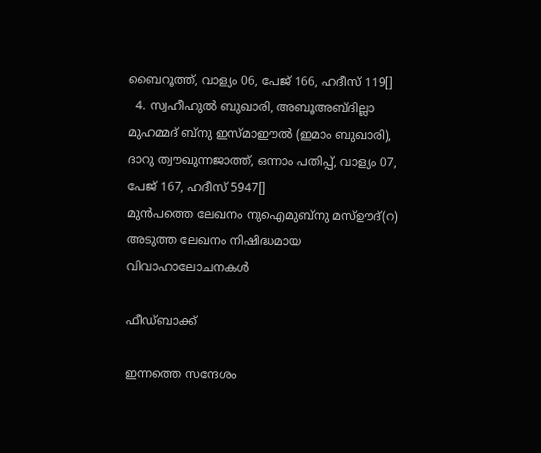ബൈറൂത്ത്, വാള്യം 06, പേജ് 166, ഹദീസ് 119[]
  4. സ്വഹീഹുല്‍ ബുഖാരി, അബൂഅബ്ദില്ലാ മുഹമ്മദ് ബ്‌നു ഇസ്മാഈല്‍ (ഇമാം ബുഖാരി), ദാറു ത്വൗഖുന്നജാത്ത്, ഒന്നാം പതിപ്പ്, വാള്യം 07, പേജ് 167, ഹദീസ് 5947[]
മുൻപത്തെ ലേഖനം നുഐമുബ്‌നു മസ്ഊദ്(റ)
അടുത്ത ലേഖനം നിഷിദ്ധമായ വിവാഹാലോചനകള്‍

ഫീഡ്ബാക്ക്

ഇന്നത്തെ സന്ദേശം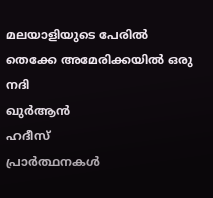മലയാളിയുടെ പേരിൽ തെക്കേ അമേരിക്കയിൽ ഒരു നദി
ഖുർആൻ
ഹദീസ്
പ്രാർത്ഥനകൾ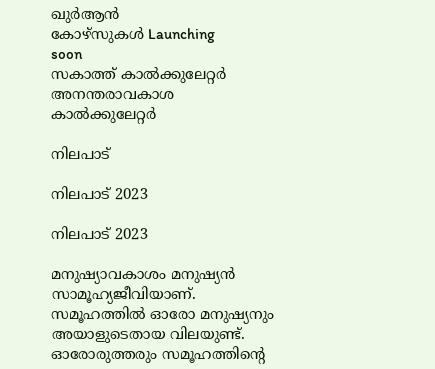ഖുർആൻ
കോഴ്സുകൾ Launching
soon
സകാത്ത് കാൽക്കുലേറ്റർ
അനന്തരാവകാശ കാൽക്കുലേറ്റർ

നിലപാട്

നിലപാട് 2023

നിലപാട് 2023

മനുഷ്യാവകാശം മനുഷ്യന്‍ സാമൂഹ്യജീവിയാണ്. സമൂഹത്തില്‍ ഓരോ മനുഷ്യനും അയാളുടെതായ വിലയുണ്ട്. ഓരോരുത്തരും സമൂഹത്തിന്റെ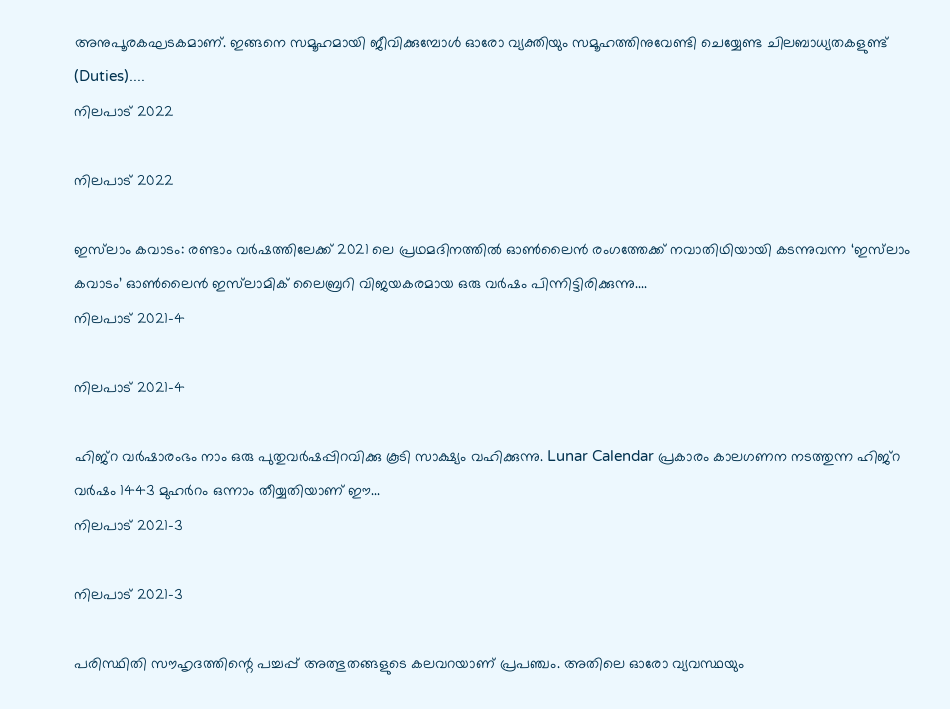അനുപൂരകഘടകമാണ്. ഇങ്ങനെ സമൂഹമായി ജീവിക്കുമ്പോള്‍ ഓരോ വ്യക്തിയും സമൂഹത്തിനുവേണ്ടി ചെയ്യേണ്ട ചിലബാധ്യതകളുണ്ട് (Duties)....
നിലപാട് 2022

നിലപാട് 2022

ഇസ്‌ലാം കവാടം: രണ്ടാം വര്‍ഷത്തിലേക്ക് 2021 ലെ പ്രഥമദിനത്തില്‍ ഓണ്‍ലൈന്‍ രംഗത്തേക്ക് നവാതിഥിയായി കടന്നുവന്ന ‘ഇസ്‌ലാം കവാടം’ ഓണ്‍ലൈന്‍ ഇസ്‌ലാമിക് ലൈബ്രറി വിജയകരമായ ഒരു വര്‍ഷം പിന്നിട്ടിരിക്കുന്നു....
നിലപാട് 2021-4

നിലപാട് 2021-4

ഹിജ്‌റ വര്‍ഷാരംഭം നാം ഒരു പുതുവര്‍ഷപ്പിറവിക്കു കൂടി സാക്ഷ്യം വഹിക്കുന്നു. Lunar Calendar പ്രകാരം കാലഗണന നടത്തുന്ന ഹിജ്‌റ വര്‍ഷം 1443 മുഹര്‍റം ഒന്നാം തീയ്യതിയാണ് ഈ...
നിലപാട് 2021-3

നിലപാട് 2021-3

പരിസ്ഥിതി സൗഹൃദത്തിന്റെ പച്ചപ്പ് അത്ഭുതങ്ങളുടെ കലവറയാണ് പ്രപഞ്ചം. അതിലെ ഓരോ വ്യവസ്ഥയും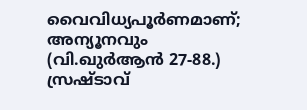വൈവിധ്യപൂര്‍ണമാണ്; അന്യൂനവും (വി.ഖുര്‍ആന്‍ 27-88.) സ്രഷ്ടാവ്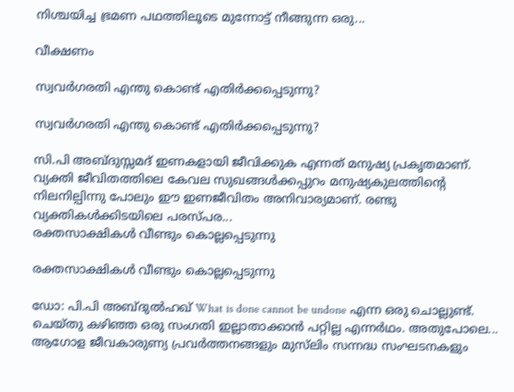നിശ്ചയിച്ച ഭ്രമണ പഥത്തിലൂടെ മുന്നോട്ട് നീങ്ങുന്ന ഒരു...

വീക്ഷണം

സ്വവര്‍ഗരതി എന്തു കൊണ്ട് എതിര്‍ക്കപ്പെടുന്നു?

സ്വവര്‍ഗരതി എന്തു കൊണ്ട് എതിര്‍ക്കപ്പെടുന്നു?

സി.പി അബ്ദുസ്സമദ് ഇണകളായി ജീവിക്കുക എന്നത് മനുഷ്യ പ്രകൃതമാണ്. വ്യക്തി ജീവിതത്തിലെ കേവല സുഖങ്ങള്‍ക്കപ്പുറം മനുഷ്യകുലത്തിന്റെ നിലനില്പിന്നു പോലും ഈ ഇണജീവിതം അനിവാര്യമാണ്. രണ്ടു വ്യക്തികള്‍ക്കിടയിലെ പരസ്പര...
രക്തസാക്ഷികള്‍ വീണ്ടും കൊല്ലപ്പെടുന്നു

രക്തസാക്ഷികള്‍ വീണ്ടും കൊല്ലപ്പെടുന്നു

ഡോ: പി.പി അബ്ദുല്‍ഹഖ് What is done cannot be undone എന്ന ഒരു ചൊല്ലുണ്ട്. ചെയ്തു കഴിഞ്ഞ ഒരു സംഗതി ഇല്ലാതാക്കാന്‍ പറ്റില്ല എന്നര്‍ഥം. അതുപോലെ...
ആഗോള ജീവകാരുണ്യ പ്രവര്‍ത്തനങ്ങളും മുസ്‌ലിം സന്നദ്ധ സംഘടനകളും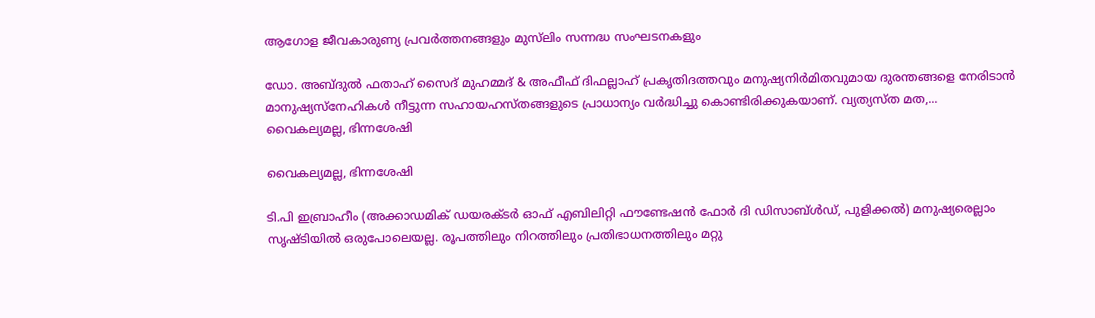ആഗോള ജീവകാരുണ്യ പ്രവര്‍ത്തനങ്ങളും മുസ്‌ലിം സന്നദ്ധ സംഘടനകളും

ഡോ. അബ്ദുല്‍ ഫതാഹ് സൈദ് മുഹമ്മദ് & അഫീഫ് ദിഫല്ലാഹ് പ്രകൃതിദത്തവും മനുഷ്യനിര്‍മിതവുമായ ദുരന്തങ്ങളെ നേരിടാന്‍ മാനുഷ്യസ്‌നേഹികള്‍ നീട്ടുന്ന സഹായഹസ്തങ്ങളുടെ പ്രാധാന്യം വര്‍ദ്ധിച്ചു കൊണ്ടിരിക്കുകയാണ്. വ്യത്യസ്ത മത,...
വൈകല്യമല്ല, ഭിന്നശേഷി

വൈകല്യമല്ല, ഭിന്നശേഷി

ടി.പി ഇബ്രാഹീം (അക്കാഡമിക് ഡയരക്ടര്‍ ഓഫ് എബിലിറ്റി ഫൗണ്ടേഷന്‍ ഫോര്‍ ദി ഡിസാബ്ള്‍ഡ്, പുളിക്കല്‍) മനുഷ്യരെല്ലാം സൃഷ്ടിയില്‍ ഒരുപോലെയല്ല. രൂപത്തിലും നിറത്തിലും പ്രതിഭാധനത്തിലും മറ്റു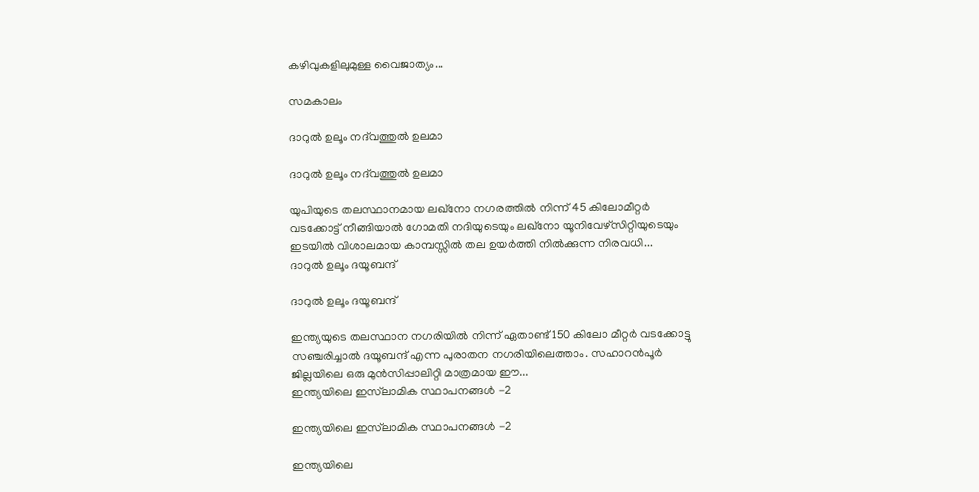കഴിവുകളിലുമുള്ള വൈജാത്യം...

സമകാലം

ദാറുല്‍ ഉലൂം നദ്‌വത്തുല്‍ ഉലമാ

ദാറുല്‍ ഉലൂം നദ്‌വത്തുല്‍ ഉലമാ

യുപിയുടെ തലസ്ഥാനമായ ലഖ്‌നോ നഗരത്തില്‍ നിന്ന് 45 കിലോമീറ്റര്‍ വടക്കോട്ട് നീങ്ങിയാല്‍ ഗോമതി നദിയുടെയും ലഖ്‌നോ യൂനിവേഴ്‌സിറ്റിയുടെയും ഇടയില്‍ വിശാലമായ കാമ്പസ്സില്‍ തല ഉയര്‍ത്തി നില്‍ക്കുന്ന നിരവധി...
ദാറുല്‍ ഉലൂം ദയൂബന്ദ്

ദാറുല്‍ ഉലൂം ദയൂബന്ദ്

ഇന്ത്യയുടെ തലസ്ഥാന നഗരിയില്‍ നിന്ന് ഏതാണ്ട് 150 കിലോ മീറ്റര്‍ വടക്കോട്ടു സഞ്ചരിച്ചാല്‍ ദയൂബന്ദ് എന്ന പുരാതന നഗരിയിലെത്താം. സഹാറന്‍പൂര്‍ ജില്ലയിലെ ഒരു മുന്‍സിപ്പാലിറ്റി മാത്രമായ ഈ...
ഇന്ത്യയിലെ ഇസ്‌ലാമിക സ്ഥാപനങ്ങള്‍ -2

ഇന്ത്യയിലെ ഇസ്‌ലാമിക സ്ഥാപനങ്ങള്‍ -2

ഇന്ത്യയിലെ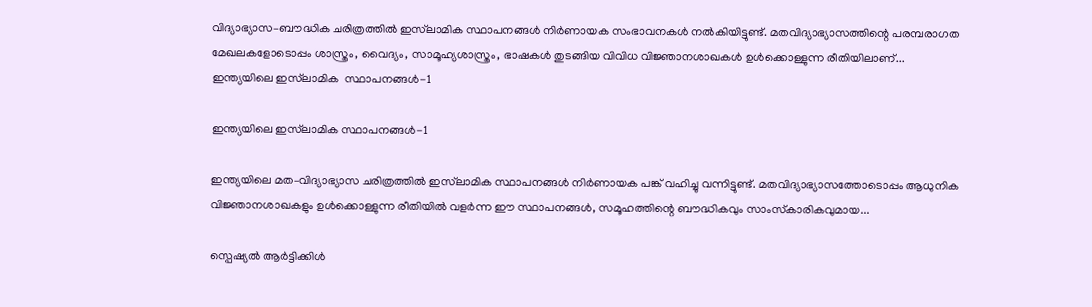വിദ്യാഭ്യാസ–ബൗദ്ധിക ചരിത്രത്തില്‍ ഇസ്‌ലാമിക സ്ഥാപനങ്ങള്‍ നിര്‍ണായക സംഭാവനകള്‍ നല്‍കിയിട്ടുണ്ട്. മതവിദ്യാഭ്യാസത്തിന്റെ പരമ്പരാഗത മേഖലകളോടൊപ്പം ശാസ്ത്രം, വൈദ്യം, സാമൂഹ്യശാസ്ത്രം, ഭാഷകള്‍ തുടങ്ങിയ വിവിധ വിജ്ഞാനശാഖകള്‍ ഉള്‍ക്കൊള്ളുന്ന രീതിയിലാണ്...
ഇന്ത്യയിലെ ഇസ്‌ലാമിക  സ്ഥാപനങ്ങള്‍-1

ഇന്ത്യയിലെ ഇസ്‌ലാമിക സ്ഥാപനങ്ങള്‍-1

ഇന്ത്യയിലെ മത–വിദ്യാഭ്യാസ ചരിത്രത്തില്‍ ഇസ്‌ലാമിക സ്ഥാപനങ്ങള്‍ നിര്‍ണായക പങ്ക് വഹിച്ചു വന്നിട്ടുണ്ട്. മതവിദ്യാഭ്യാസത്തോടൊപ്പം ആധുനിക വിജ്ഞാനശാഖകളും ഉള്‍ക്കൊള്ളുന്ന രീതിയില്‍ വളര്‍ന്ന ഈ സ്ഥാപനങ്ങള്‍, സമൂഹത്തിന്റെ ബൗദ്ധികവും സാംസ്‌കാരികവുമായ...

സ്പെഷ്യൽ ആർട്ടിക്കിൾ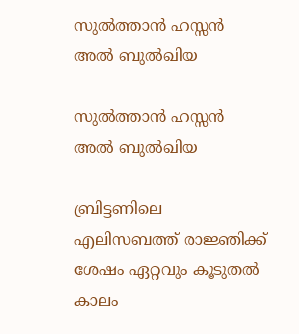സുല്‍ത്താന്‍ ഹസ്സന്‍ അല്‍ ബുല്‍ഖിയ

സുല്‍ത്താന്‍ ഹസ്സന്‍ അല്‍ ബുല്‍ഖിയ

ബ്രിട്ടണിലെ എലിസബത്ത് രാജ്ഞിക്ക് ശേഷം ഏറ്റവും കൂടുതല്‍ കാലം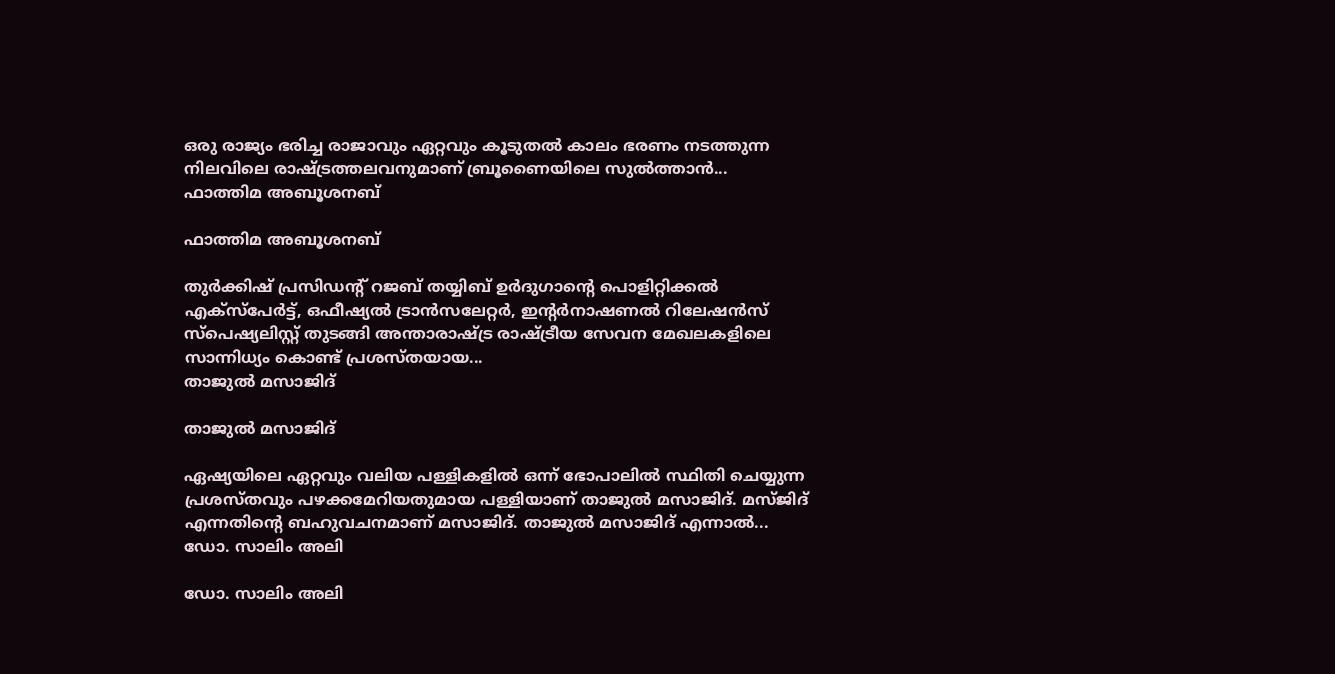ഒരു രാജ്യം ഭരിച്ച രാജാവും ഏറ്റവും കൂടുതല്‍ കാലം ഭരണം നടത്തുന്ന നിലവിലെ രാഷ്ട്രത്തലവനുമാണ് ബ്രൂണൈയിലെ സുല്‍ത്താന്‍...
ഫാത്തിമ അബൂശനബ്

ഫാത്തിമ അബൂശനബ്

തുര്‍ക്കിഷ് പ്രസിഡന്റ് റജബ് തയ്യിബ് ഉര്‍ദുഗാന്റെ പൊളിറ്റിക്കല്‍ എക്‌സ്‌പേര്‍ട്ട്, ഒഫീഷ്യല്‍ ട്രാന്‍സലേറ്റര്‍, ഇന്റര്‍നാഷണല്‍ റിലേഷന്‍സ് സ്‌പെഷ്യലിസ്റ്റ് തുടങ്ങി അന്താരാഷ്ട്ര രാഷ്ട്രീയ സേവന മേഖലകളിലെ സാന്നിധ്യം കൊണ്ട് പ്രശസ്തയായ...
താജുല്‍ മസാജിദ്

താജുല്‍ മസാജിദ്

ഏഷ്യയിലെ ഏറ്റവും വലിയ പള്ളികളില്‍ ഒന്ന് ഭോപാലില്‍ സ്ഥിതി ചെയ്യുന്ന പ്രശസ്തവും പഴക്കമേറിയതുമായ പള്ളിയാണ് താജുല്‍ മസാജിദ്. മസ്ജിദ് എന്നതിന്റെ ബഹുവചനമാണ് മസാജിദ്. താജുല്‍ മസാജിദ് എന്നാല്‍...
ഡോ. സാലിം അലി

ഡോ. സാലിം അലി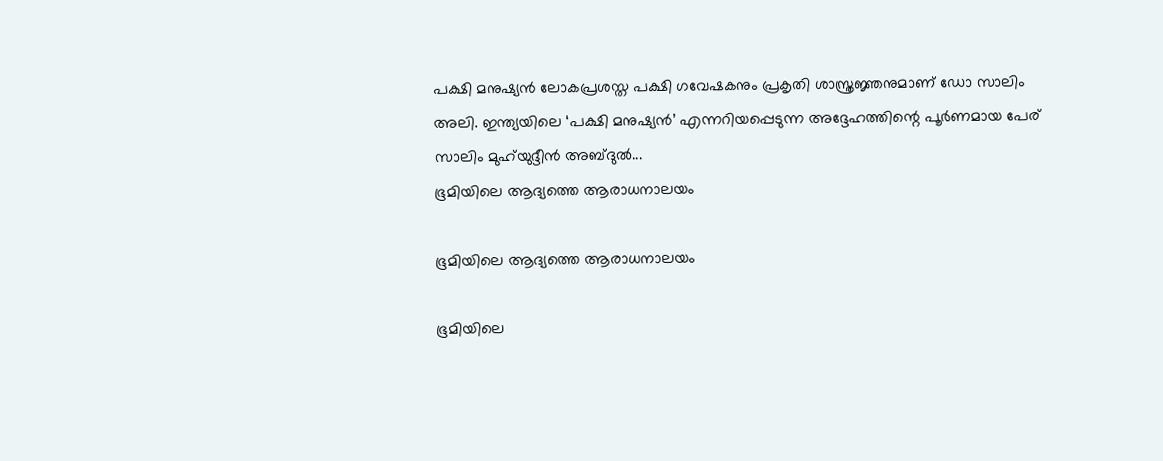പക്ഷി മനുഷ്യന്‍ ലോകപ്രശസ്ത പക്ഷി ഗവേഷകനും പ്രകൃതി ശാസ്ത്രജ്ഞനുമാണ് ഡോ സാലിം അലി. ഇന്ത്യയിലെ ‘പക്ഷി മനുഷ്യന്‍’ എന്നറിയപ്പെടുന്ന അദ്ദേഹത്തിന്റെ പൂര്‍ണമായ പേര് സാലിം മുഹ്‌യുദ്ദീന്‍ അബ്ദുല്‍...
ഭൂമിയിലെ ആദ്യത്തെ ആരാധനാലയം

ഭൂമിയിലെ ആദ്യത്തെ ആരാധനാലയം

ഭൂമിയിലെ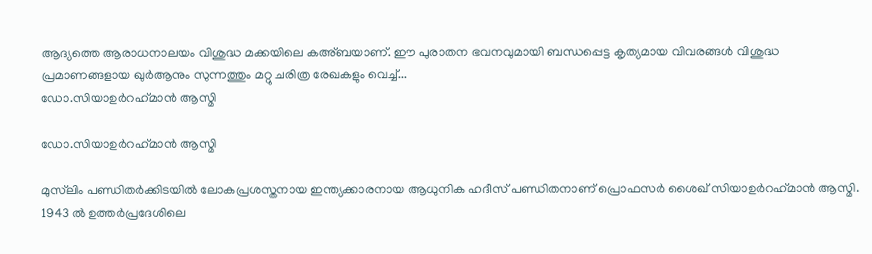ആദ്യത്തെ ആരാധനാലയം വിശുദ്ധ മക്കയിലെ കഅ്ബയാണ്. ഈ പുരാതന ഭവനവുമായി ബന്ധപ്പെട്ട കൃത്യമായ വിവരങ്ങള്‍ വിശുദ്ധ പ്രമാണങ്ങളായ ഖുര്‍ആനും സുന്നത്തും മറ്റു ചരിത്ര രേഖകളും വെച്ച്...
ഡോ.സിയാഉര്‍റഹ്‌മാന്‍ ആസ്മി

ഡോ.സിയാഉര്‍റഹ്‌മാന്‍ ആസ്മി

മുസ്‌ലിം പണ്ഡിതര്‍ക്കിടയില്‍ ലോകപ്രശസ്തനായ ഇന്ത്യക്കാരനായ ആധുനിക ഹദീസ് പണ്ഡിതനാണ് പ്രൊഫസര്‍ ശൈഖ് സിയാഉര്‍റഹ്‌മാന്‍ ആസ്മി. 1943 ല്‍ ഉത്തര്‍പ്രദേശിലെ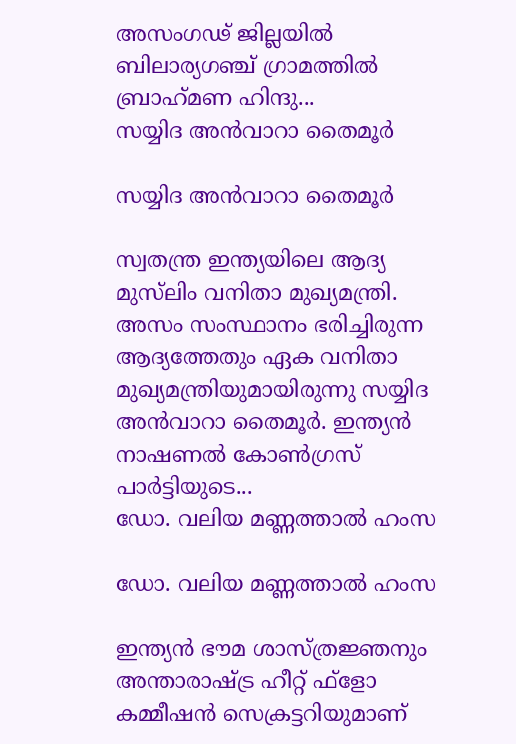അസംഗഢ് ജില്ലയില്‍ ബിലാര്യഗഞ്ച് ഗ്രാമത്തില്‍ ബ്രാഹ്‌മണ ഹിന്ദു...
സയ്യിദ അന്‍വാറാ തൈമൂര്‍

സയ്യിദ അന്‍വാറാ തൈമൂര്‍

സ്വതന്ത്ര ഇന്ത്യയിലെ ആദ്യ മുസ്‌ലിം വനിതാ മുഖ്യമന്ത്രി. അസം സംസ്ഥാനം ഭരിച്ചിരുന്ന ആദ്യത്തേതും ഏക വനിതാ മുഖ്യമന്ത്രിയുമായിരുന്നു സയ്യിദ അന്‍വാറാ തൈമൂര്‍. ഇന്ത്യന്‍ നാഷണല്‍ കോണ്‍ഗ്രസ് പാര്‍ട്ടിയുടെ...
ഡോ. വലിയ മണ്ണത്താല്‍ ഹംസ

ഡോ. വലിയ മണ്ണത്താല്‍ ഹംസ

ഇന്ത്യന്‍ ഭൗമ ശാസ്ത്രജ്ഞനും അന്താരാഷ്ട്ര ഹീറ്റ് ഫ്‌ളോ കമ്മീഷന്‍ സെക്രട്ടറിയുമാണ്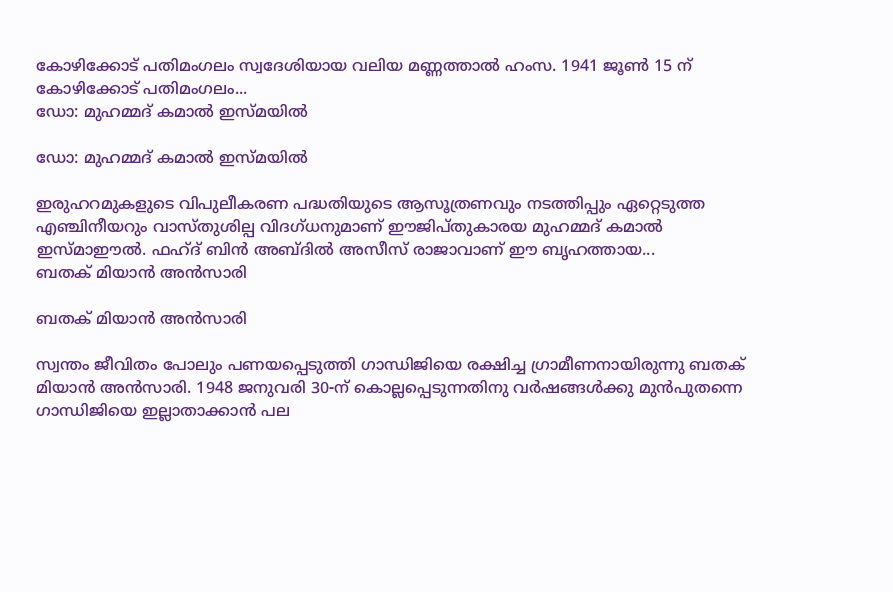കോഴിക്കോട് പതിമംഗലം സ്വദേശിയായ വലിയ മണ്ണത്താല്‍ ഹംസ. 1941 ജൂണ്‍ 15 ന് കോഴിക്കോട് പതിമംഗലം...
ഡോ: മുഹമ്മദ് കമാല്‍ ഇസ്മയില്‍

ഡോ: മുഹമ്മദ് കമാല്‍ ഇസ്മയില്‍

ഇരുഹറമുകളുടെ വിപുലീകരണ പദ്ധതിയുടെ ആസൂത്രണവും നടത്തിപ്പും ഏറ്റെടുത്ത എഞ്ചിനീയറും വാസ്തുശില്പ വിദഗ്ധനുമാണ് ഈജിപ്തുകാരയ മുഹമ്മദ് കമാല്‍ ഇസ്മാഈല്‍. ഫഹ്ദ് ബിന്‍ അബ്ദില്‍ അസീസ് രാജാവാണ് ഈ ബൃഹത്തായ...
ബതക് മിയാന്‍ അന്‍സാരി

ബതക് മിയാന്‍ അന്‍സാരി

സ്വന്തം ജീവിതം പോലും പണയപ്പെടുത്തി ഗാന്ധിജിയെ രക്ഷിച്ച ഗ്രാമീണനായിരുന്നു ബതക് മിയാന്‍ അന്‍സാരി. 1948 ജനുവരി 30-ന് കൊല്ലപ്പെടുന്നതിനു വര്‍ഷങ്ങള്‍ക്കു മുന്‍പുതന്നെ ഗാന്ധിജിയെ ഇല്ലാതാക്കാന്‍ പല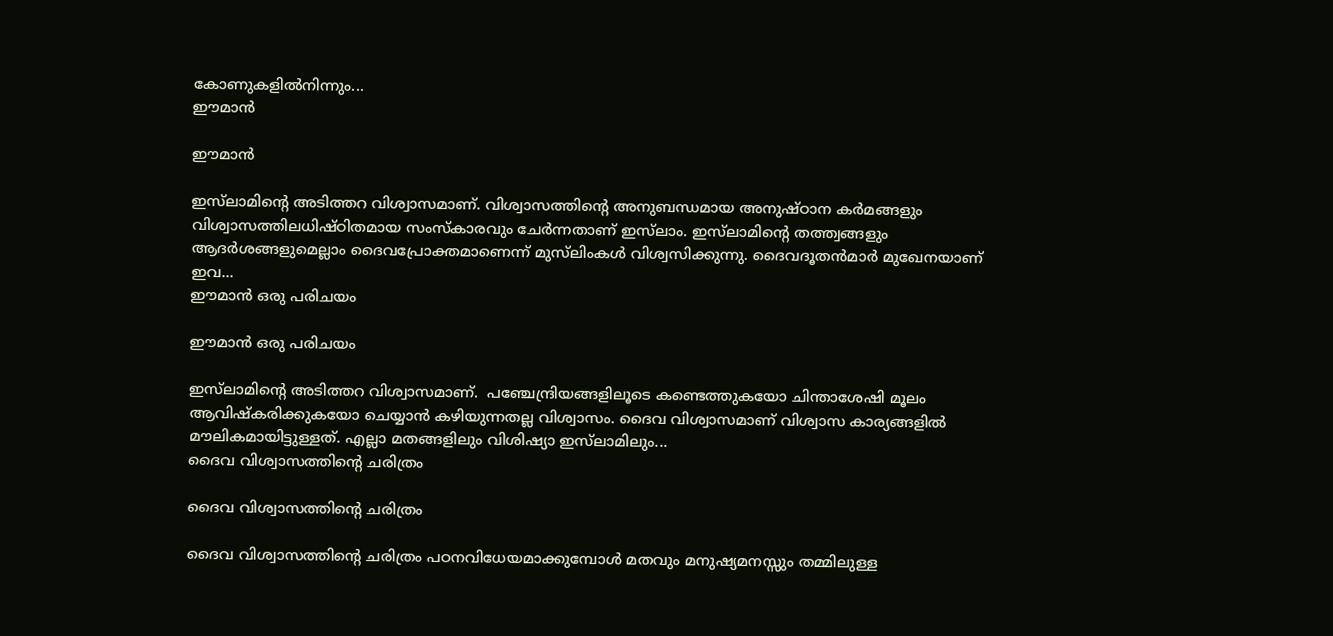കോണുകളില്‍നിന്നും...
ഈമാന്‍

ഈമാന്‍

ഇസ്‌ലാമിന്റെ അടിത്തറ വിശ്വാസമാണ്. വിശ്വാസത്തിന്റെ അനുബന്ധമായ അനുഷ്ഠാന കര്‍മങ്ങളും വിശ്വാസത്തിലധിഷ്ഠിതമായ സംസ്‌കാരവും ചേര്‍ന്നതാണ് ഇസ്‌ലാം. ഇസ്‌ലാമിന്റെ തത്ത്വങ്ങളും ആദര്‍ശങ്ങളുമെല്ലാം ദൈവപ്രോക്തമാണെന്ന് മുസ്‌ലിംകള്‍ വിശ്വസിക്കുന്നു. ദൈവദൂതന്‍മാര്‍ മുഖേനയാണ് ഇവ...
ഈമാന്‍ ഒരു പരിചയം

ഈമാന്‍ ഒരു പരിചയം

ഇസ്‌ലാമിന്റെ അടിത്തറ വിശ്വാസമാണ്.  പഞ്ചേന്ദ്രിയങ്ങളിലൂടെ കണ്ടെത്തുകയോ ചിന്താശേഷി മൂലം ആവിഷ്‌കരിക്കുകയോ ചെയ്യാന്‍ കഴിയുന്നതല്ല വിശ്വാസം. ദൈവ വിശ്വാസമാണ് വിശ്വാസ കാര്യങ്ങളില്‍ മൗലികമായിട്ടുള്ളത്. എല്ലാ മതങ്ങളിലും വിശിഷ്യാ ഇസ്‌ലാമിലും...
ദൈവ വിശ്വാസത്തിന്റെ ചരിത്രം

ദൈവ വിശ്വാസത്തിന്റെ ചരിത്രം

ദൈവ വിശ്വാസത്തിന്റെ ചരിത്രം പഠനവിധേയമാക്കുമ്പോള്‍ മതവും മനുഷ്യമനസ്സും തമ്മിലുള്ള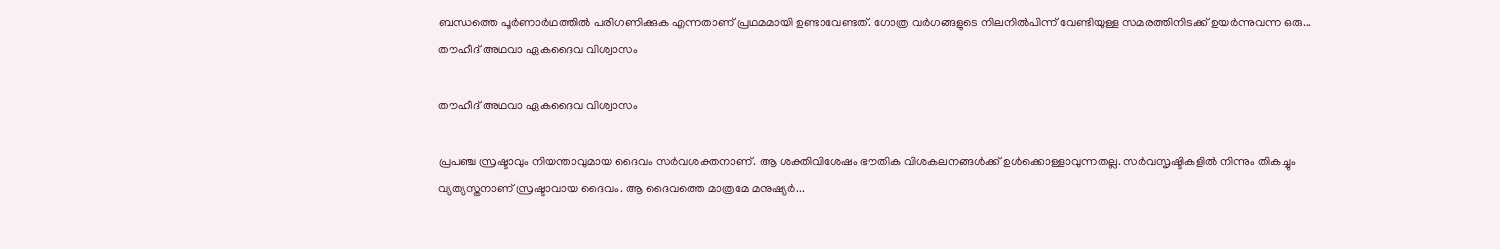ബന്ധത്തെ പൂര്‍ണാര്‍ഥത്തില്‍ പരിഗണിക്കുക എന്നതാണ് പ്രഥമമായി ഉണ്ടാവേണ്ടത്. ഗോത്ര വര്‍ഗങ്ങളുടെ നിലനില്‍പിന്ന് വേണ്ടിയുള്ള സമരത്തിനിടക്ക് ഉയര്‍ന്നുവന്ന ഒരു...
തൗഹീദ് അഥവാ ഏകദൈവ വിശ്വാസം

തൗഹീദ് അഥവാ ഏകദൈവ വിശ്വാസം

പ്രപഞ്ച സ്രഷ്ടാവും നിയന്താവുമായ ദൈവം സര്‍വശക്തനാണ്. ആ ശക്തിവിശേഷം ഭൗതിക വിശകലനങ്ങള്‍ക്ക് ഉള്‍ക്കൊള്ളാവുന്നതല്ല. സര്‍വസൃഷ്ടികളില്‍ നിന്നും തികച്ചും വ്യത്യസ്തനാണ് സ്രഷ്ടാവായ ദൈവം. ആ ദൈവത്തെ മാത്രമേ മനുഷ്യര്‍...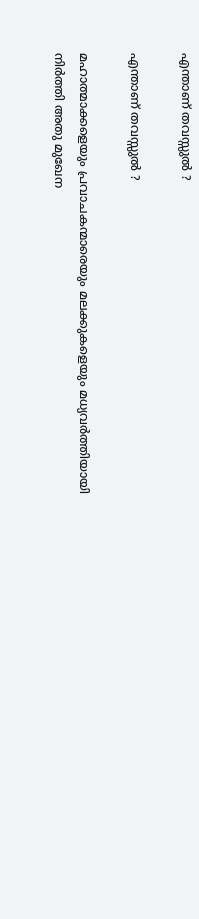എന്താണ് തവസ്സുല്‍ ?

എന്താണ് തവസ്സുല്‍ ?

മഹാത്മാക്കളെയും പ്രവാചകന്മാരെയും മലക്കുകളെയും മധ്യവര്‍ത്തിയായി നിര്‍ത്തി അതു മുഖേന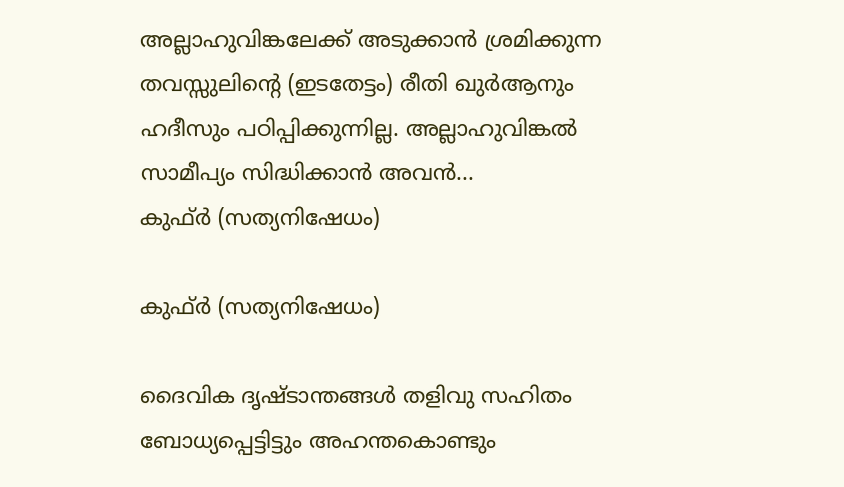അല്ലാഹുവിങ്കലേക്ക് അടുക്കാന്‍ ശ്രമിക്കുന്ന തവസ്സുലിന്റെ (ഇടതേട്ടം) രീതി ഖുര്‍ആനും ഹദീസും പഠിപ്പിക്കുന്നില്ല. അല്ലാഹുവിങ്കല്‍ സാമീപ്യം സിദ്ധിക്കാന്‍ അവന്‍...
കുഫ്ര്‍ (സത്യനിഷേധം)

കുഫ്ര്‍ (സത്യനിഷേധം)

ദൈവിക ദൃഷ്‌ടാന്തങ്ങൾ തളിവു സഹിതം ബോധ്യപ്പെട്ടിട്ടും അഹന്തകൊണ്ടും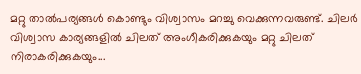മറ്റു താൽപര്യങ്ങൾ കൊണ്ടും വിശ്വാസം മറച്ചു വെക്കുന്നവരുണ്ട്‌. ചിലർ വിശ്വാസ കാര്യങ്ങളിൽ ചിലത്‌ അംഗീകരിക്കുകയും മറ്റു ചിലത്‌ നിരാകരിക്കുകയും...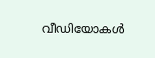വീഡിയോകൾ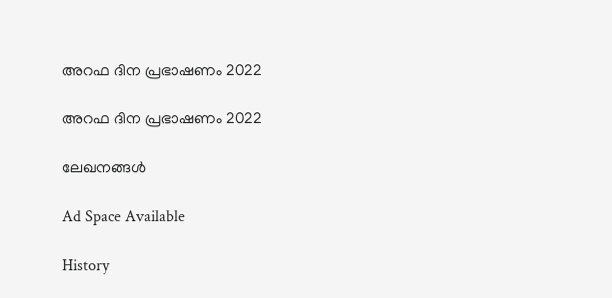അറഫ ദിന പ്രഭാഷണം 2022

അറഫ ദിന പ്രഭാഷണം 2022

ലേഖനങ്ങൾ

Ad Space Available

History